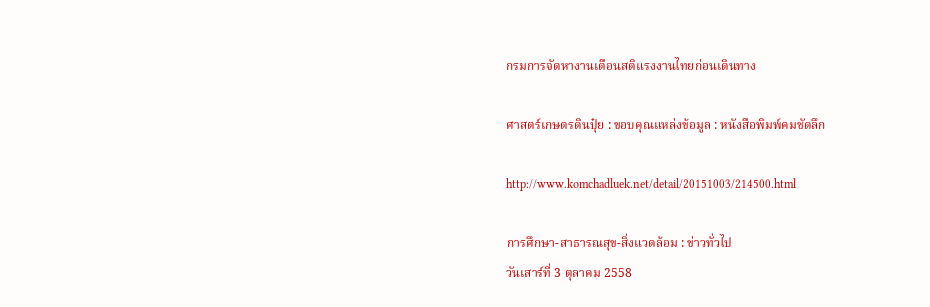กรมการจัดหางานเตือนสติแรงงานไทยก่อนเดินทาง

ศาสตร์เกษตรดินปุ๋ย : ขอบคุณแหล่งข้อมูล : หนังสือพิมพ์คมชัดลึก

http://www.komchadluek.net/detail/20151003/214500.html

การศึกษา-สาธารณสุข-สิ่งแวดล้อม : ข่าวทั่วไป
วันเสาร์ที่ 3 ตุลาคม 2558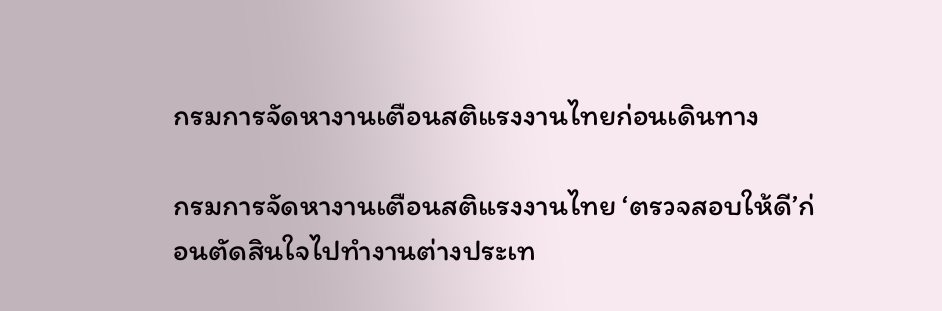กรมการจัดหางานเตือนสติแรงงานไทยก่อนเดินทาง

กรมการจัดหางานเตือนสติแรงงานไทย ‘ตรวจสอบให้ดี’ก่อนตัดสินใจไปทำงานต่างประเท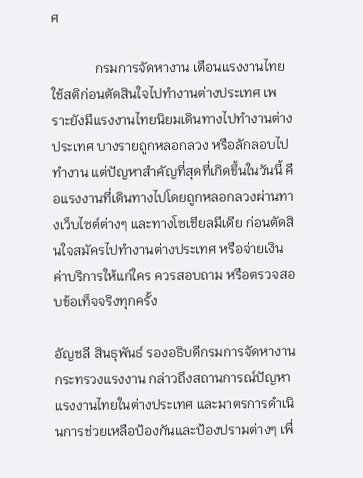ศ

             กรมการจัดหางาน เตือนแรงงานไทย ใช้สติก่อนตัดสินใจไปทำงานต่างประเทศ เพราะยังมีแรงงานไทยนิยมเดินทางไปทำงานต่างประเทศ บางรายถูกหลอกลวง หรือลักลอบไปทำงาน แต่ปัญหาสำคัญที่สุดที่เกิดขึ้นในวันนี้ คือแรงงานที่เดินทางไปโดยถูกหลอกลวงผ่านทางเว็บไซต์ต่างๆ และทางโซเชียลมีเดีย ก่อนตัดสินใจสมัครไปทำงานต่างประเทศ หรือจ่ายเงินค่าบริการให้แก่ใคร ควรสอบถาม หรือตรวจสอบข้อเท็จจริงทุกครั้ง

อัญชลี สินธุพันธ์ รองอธิบดีกรมการจัดหางาน กระทรวงแรงงาน กล่าวถึงสถานการณ์ปัญหาแรงงานไทยในต่างประเทศ และมาตรการดำเนินการช่วยเหลือป้องกันและป้องปรามต่างๆ เพื่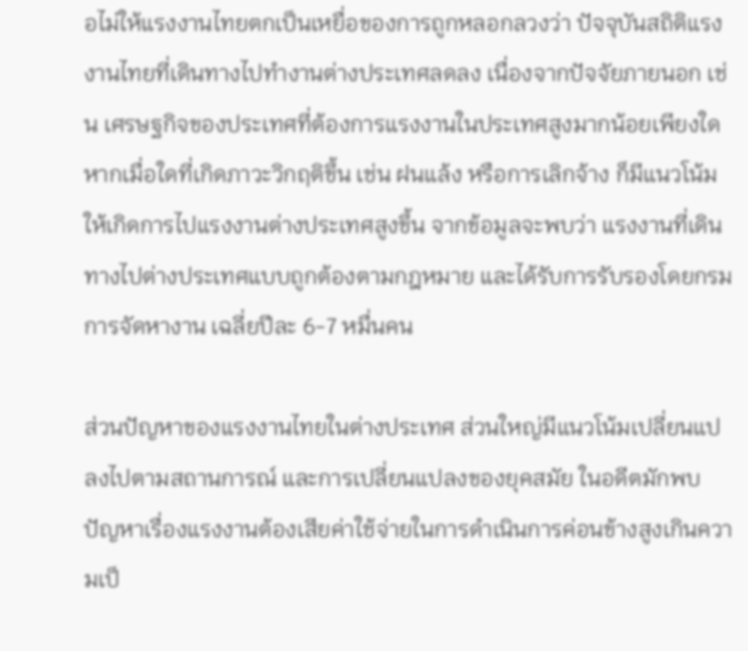อไม่ให้แรงงานไทยตกเป็นเหยื่อของการถูกหลอกลวงว่า ปัจจุบันสถิติแรงงานไทยที่เดินทางไปทำงานต่างประเทศลดลง เนื่องจากปัจจัยภายนอก เช่น เศรษฐกิจของประเทศที่ต้องการแรงงานในประเทศสูงมากน้อยเพียงใด หากเมื่อใดที่เกิดภาวะวิกฤติขึ้น เช่น ฝนแล้ง หรือการเลิกจ้าง ก็มีแนวโน้มให้เกิดการไปแรงงานต่างประเทศสูงขึ้น จากข้อมูลจะพบว่า แรงงานที่เดินทางไปต่างประเทศแบบถูกต้องตามกฎหมาย และได้รับการรับรองโดยกรมการจัดหางาน เฉลี่ยปีละ 6-7 หมื่นคน

ส่วนปัญหาของแรงงานไทยในต่างประเทศ ส่วนใหญ่มีแนวโน้มเปลี่ยนแปลงไปตามสถานการณ์ และการเปลี่ยนแปลงของยุคสมัย ในอดีตมักพบปัญหาเรื่องแรงงานต้องเสียค่าใช้จ่ายในการดำเนินการค่อนข้างสูงเกินความเป็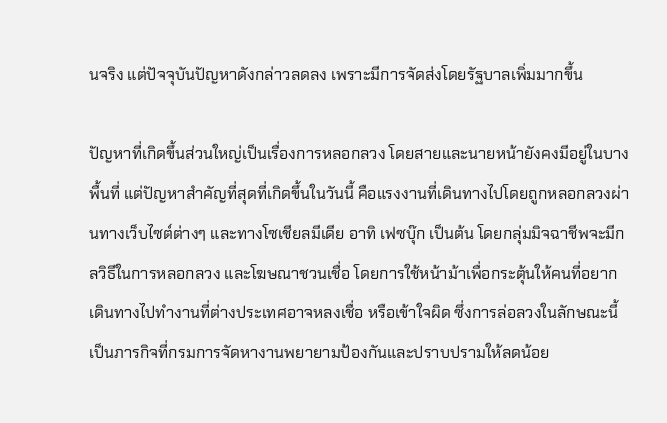นจริง แต่ปัจจุบันปัญหาดังกล่าวลดลง เพราะมีการจัดส่งโดยรัฐบาลเพิ่มมากขึ้น

ปัญหาที่เกิดขึ้นส่วนใหญ่เป็นเรื่องการหลอกลวง โดยสายและนายหน้ายังคงมีอยู่ในบางพื้นที่ แต่ปัญหาสำคัญที่สุดที่เกิดขึ้นในวันนี้ คือแรงงานที่เดินทางไปโดยถูกหลอกลวงผ่านทางเว็บไซต์ต่างๆ และทางโซเชียลมีเดีย อาทิ เฟซบุ๊ก เป็นต้น โดยกลุ่มมิจฉาชีพจะมีกลวิธีในการหลอกลวง และโฆษณาชวนเชื่อ โดยการใช้หน้าม้าเพื่อกระตุ้นให้คนที่อยากเดินทางไปทำงานที่ต่างประเทศอาจหลงเชื่อ หรือเข้าใจผิด ซึ่งการล่อลวงในลักษณะนี้ เป็นภารกิจที่กรมการจัดหางานพยายามป้องกันและปราบปรามให้ลดน้อย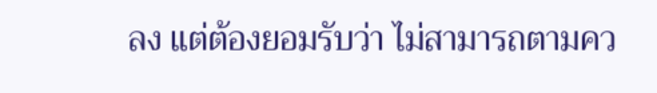ลง แต่ต้องยอมรับว่า ไม่สามารถตามคว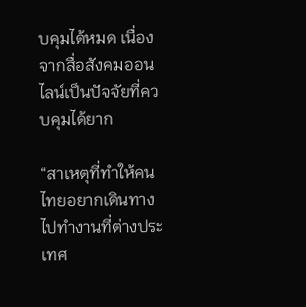บคุมได้หมด เนื่องจากสื่อสังคมออนไลน์เป็นปัจจัยที่ควบคุมได้ยาก

“สาเหตุที่ทำให้คนไทยอยากเดินทางไปทำงานที่ต่างประเทศ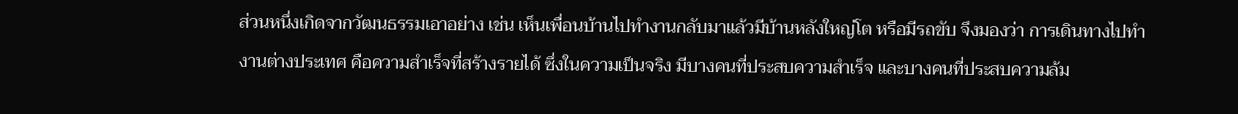ส่วนหนึ่งเกิดจากวัฒนธรรมเอาอย่าง เช่น เห็นเพื่อนบ้านไปทำงานกลับมาแล้วมีบ้านหลังใหญ่โต หรือมีรถขับ จึงมองว่า การเดินทางไปทำงานต่างประเทศ คือความสำเร็จที่สร้างรายได้ ซึ่งในความเป็นจริง มีบางคนที่ประสบความสำเร็จ และบางคนที่ประสบความล้ม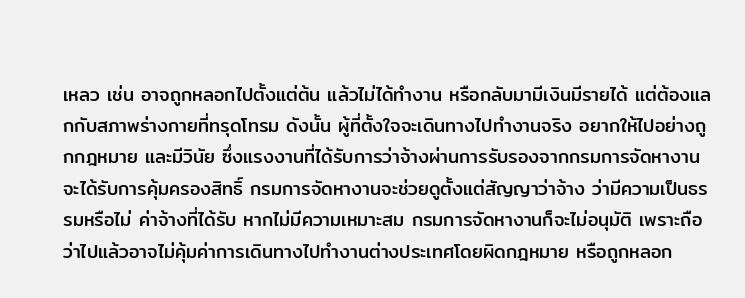เหลว เช่น อาจถูกหลอกไปตั้งแต่ต้น แล้วไม่ได้ทำงาน หรือกลับมามีเงินมีรายได้ แต่ต้องแลกกับสภาพร่างกายที่ทรุดโทรม ดังนั้น ผู้ที่ตั้งใจจะเดินทางไปทำงานจริง อยากให้ไปอย่างถูกกฎหมาย และมีวินัย ซึ่งแรงงานที่ได้รับการว่าจ้างผ่านการรับรองจากกรมการจัดหางาน จะได้รับการคุ้มครองสิทธิ์ กรมการจัดหางานจะช่วยดูตั้งแต่สัญญาว่าจ้าง ว่ามีความเป็นธรรมหรือไม่ ค่าจ้างที่ได้รับ หากไม่มีความเหมาะสม กรมการจัดหางานก็จะไม่อนุมัติ เพราะถือว่าไปแล้วอาจไม่คุ้มค่าการเดินทางไปทำงานต่างประเทศโดยผิดกฎหมาย หรือถูกหลอก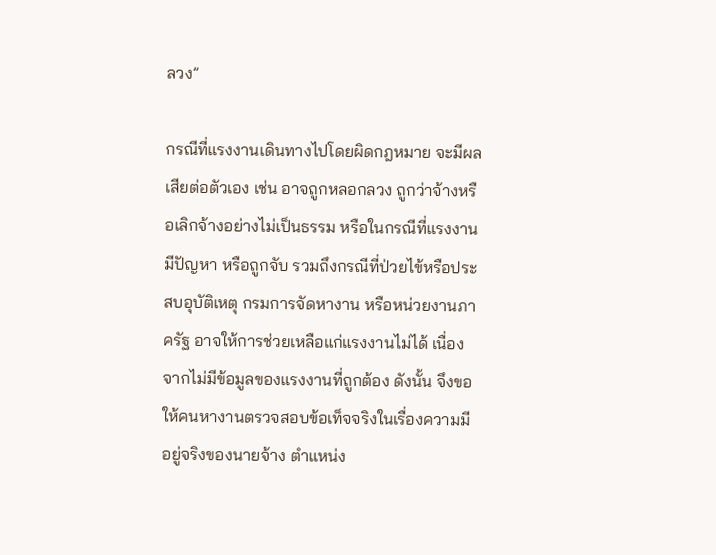ลวง”

กรณีที่แรงงานเดินทางไปโดยผิดกฎหมาย จะมีผลเสียต่อตัวเอง เช่น อาจถูกหลอกลวง ถูกว่าจ้างหรือเลิกจ้างอย่างไม่เป็นธรรม หรือในกรณีที่แรงงานมีปัญหา หรือถูกจับ รวมถึงกรณีที่ป่วยไข้หรือประสบอุบัติเหตุ กรมการจัดหางาน หรือหน่วยงานภาครัฐ อาจให้การช่วยเหลือแก่แรงงานไม่ได้ เนื่องจากไม่มีข้อมูลของแรงงานที่ถูกต้อง ดังนั้น จึงขอให้คนหางานตรวจสอบข้อเท็จจริงในเรื่องความมีอยู่จริงของนายจ้าง ตำแหน่ง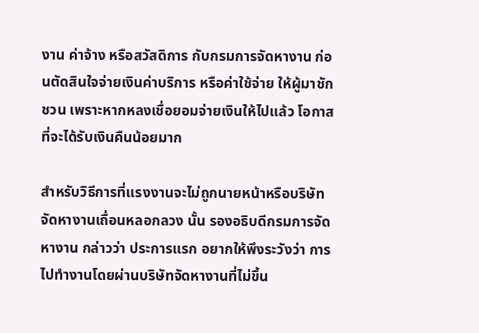งาน ค่าจ้าง หรือสวัสดิการ กับกรมการจัดหางาน ก่อนตัดสินใจจ่ายเงินค่าบริการ หรือค่าใช้จ่าย ให้ผู้มาชักชวน เพราะหากหลงเชื่อยอมจ่ายเงินให้ไปแล้ว โอกาสที่จะได้รับเงินคืนน้อยมาก

สำหรับวิธีการที่แรงงานจะไม่ถูกนายหน้าหรือบริษัทจัดหางานเถื่อนหลอกลวง นั้น รองอธิบดีกรมการจัดหางาน กล่าวว่า ประการแรก อยากให้พึงระวังว่า การไปทำงานโดยผ่านบริษัทจัดหางานที่ไม่ขึ้น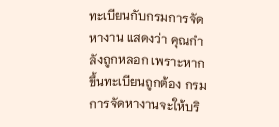ทะเบียนกับกรมการจัดหางาน แสดงว่า คุณกำลังถูกหลอก เพราะหากขึ้นทะเบียนถูกต้อง กรมการจัดหางานจะให้บริ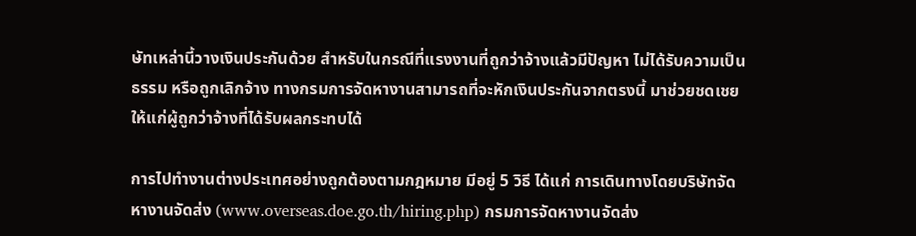ษัทเหล่านี้วางเงินประกันด้วย สำหรับในกรณีที่แรงงานที่ถูกว่าจ้างแล้วมีปัญหา ไม่ได้รับความเป็นธรรม หรือถูกเลิกจ้าง ทางกรมการจัดหางานสามารถที่จะหักเงินประกันจากตรงนี้ มาช่วยชดเชยให้แก่ผู้ถูกว่าจ้างที่ได้รับผลกระทบได้

การไปทำงานต่างประเทศอย่างถูกต้องตามกฎหมาย มีอยู่ 5 วิธี ได้แก่ การเดินทางโดยบริษัทจัดหางานจัดส่ง (www.overseas.doe.go.th/hiring.php) กรมการจัดหางานจัดส่ง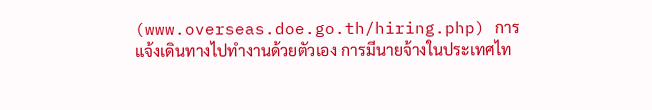(www.overseas.doe.go.th/hiring.php) การแจ้งเดินทางไปทำงานด้วยตัวเอง การมีนายจ้างในประเทศไท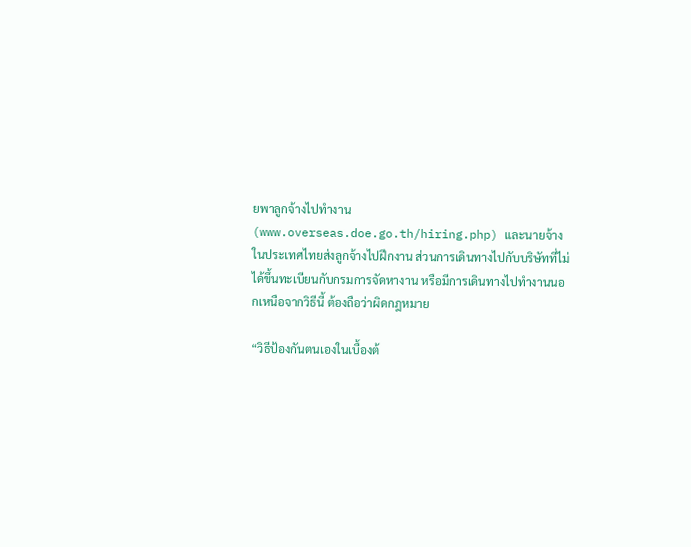ยพาลูกจ้างไปทำงาน (www.overseas.doe.go.th/hiring.php) และนายจ้างในประเทศไทยส่งลูกจ้างไปฝึกงาน ส่วนการเดินทางไปกับบริษัทที่ไม่ได้ขึ้นทะเบียนกับกรมการจัดหางาน หรือมีการเดินทางไปทำงานนอกเหนือจากวิธีนี้ ต้องถือว่าผิดกฎหมาย

“วิธีป้องกันตนเองในเบื้องต้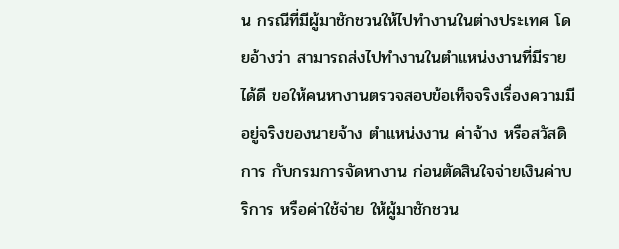น กรณีที่มีผู้มาชักชวนให้ไปทำงานในต่างประเทศ โดยอ้างว่า สามารถส่งไปทำงานในตำแหน่งงานที่มีรายได้ดี ขอให้คนหางานตรวจสอบข้อเท็จจริงเรื่องความมีอยู่จริงของนายจ้าง ตำแหน่งงาน ค่าจ้าง หรือสวัสดิการ กับกรมการจัดหางาน ก่อนตัดสินใจจ่ายเงินค่าบริการ หรือค่าใช้จ่าย ให้ผู้มาชักชวน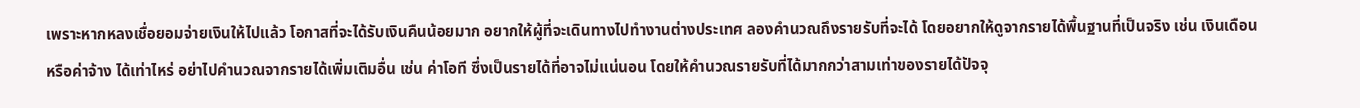เพราะหากหลงเชื่อยอมจ่ายเงินให้ไปแล้ว โอกาสที่จะได้รับเงินคืนน้อยมาก อยากให้ผู้ที่จะเดินทางไปทำงานต่างประเทศ ลองคำนวณถึงรายรับที่จะได้ โดยอยากให้ดูจากรายได้พื้นฐานที่เป็นจริง เช่น เงินเดือน หรือค่าจ้าง ได้เท่าไหร่ อย่าไปคำนวณจากรายได้เพิ่มเติมอื่น เช่น ค่าโอที ซึ่งเป็นรายได้ที่อาจไม่แน่นอน โดยให้คำนวณรายรับที่ได้มากกว่าสามเท่าของรายได้ปัจจุ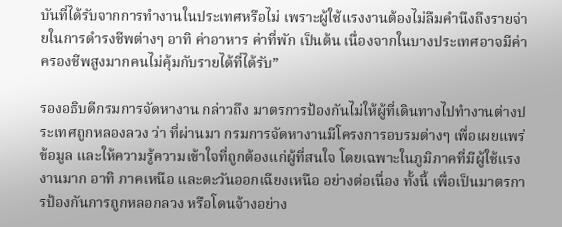บันที่ได้รับจากการทำงานในประเทศหรือไม่ เพราะผู้ใช้แรงงานต้องไม่ลืมคำนึงถึงรายจ่ายในการดำรงชีพต่างๆ อาทิ ค่าอาหาร ค่าที่พัก เป็นต้น เนื่องจากในบางประเทศอาจมีค่าครองชีพสูงมากคนไม่คุ้มกับรายได้ที่ได้รับ”

รองอธิบดีกรมการจัดหางาน กล่าวถึง มาตรการป้องกันไม่ให้ผู้ที่เดินทางไปทำงานต่างประเทศถูกหลองลวง ว่า ที่ผ่านมา กรมการจัดหางานมีโครงการอบรมต่างๆ เพื่อเผยแพร่ข้อมูล และให้ความรู้ความเข้าใจที่ถูกต้องแก่ผู้ที่สนใจ โดยเฉพาะในภูมิภาคที่มีผู้ใช้แรงงานมาก อาทิ ภาคเหนือ และตะวันออกเฉียงเหนือ อย่างต่อเนื่อง ทั้งนี้ เพื่อเป็นมาตรการป้องกันการถูกหลอกลวง หรือโดนจ้างอย่าง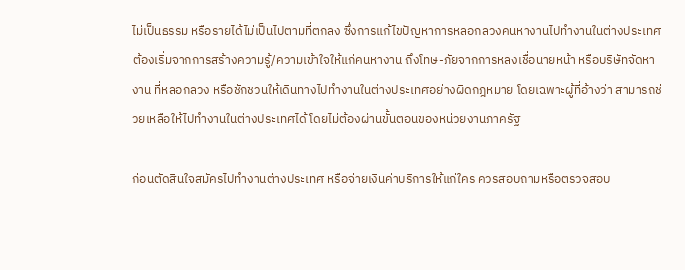ไม่เป็นธรรม หรือรายได้ไม่เป็นไปตามที่ตกลง ซึ่งการแก้ไขปัญหาการหลอกลวงคนหางานไปทำงานในต่างประเทศ ต้องเริ่มจากการสร้างความรู้/ความเข้าใจให้แก่คนหางาน ถึงโทษ-ภัยจากการหลงเชื่อนายหน้า หรือบริษัทจัดหางาน ที่หลอกลวง หรือชักชวนให้เดินทางไปทำงานในต่างประเทศอย่างผิดกฎหมาย โดยเฉพาะผู้ที่อ้างว่า สามารถช่วยเหลือให้ไปทำงานในต่างประเทศได้ โดยไม่ต้องผ่านขั้นตอนของหน่วยงานภาครัฐ

ก่อนตัดสินใจสมัครไปทำงานต่างประเทศ หรือจ่ายเงินค่าบริการให้แก่ใคร ควรสอบถามหรือตรวจสอบ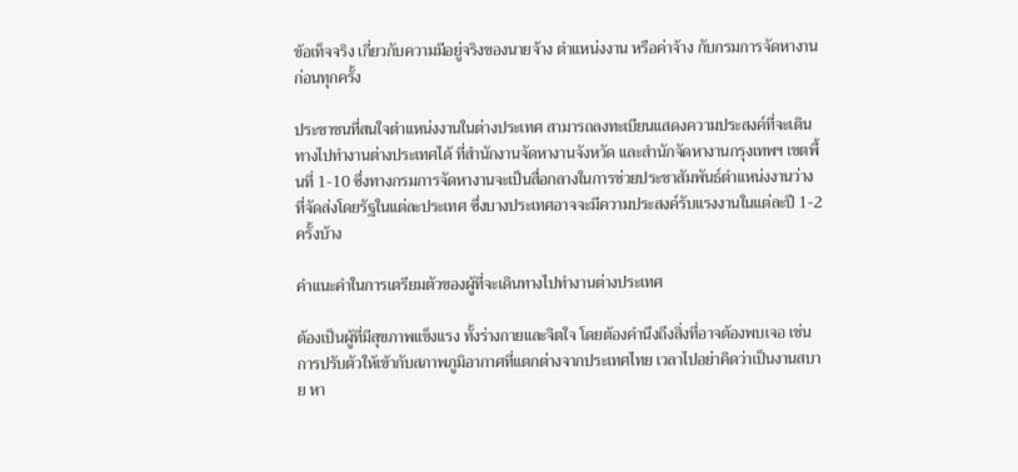ข้อเท็จจริง เกี่ยวกับความมีอยู่จริงของนายจ้าง ตำแหน่งงาน หรือค่าจ้าง กับกรมการจัดหางานก่อนทุกครั้ง

ประชาชนที่สนใจตำแหน่งงานในต่างประเทศ สามารถลงทะเบียนแสดงความประสงค์ที่จะเดินทางไปทำงานต่างประเทศได้ ที่สำนักงานจัดหางานจังหวัด และสำนักจัดหางานกรุงเทพฯ เขตพื้นที่ 1-10 ซึ่งทางกรมการจัดหางานจะเป็นสื่อกลางในการช่วยประชาสัมพันธ์ตำแหน่งงานว่าง ที่จัดส่งโดยรัฐในแต่ละประเทศ ซึ่งบางประเทศอาจจะมีความประสงค์รับแรงงานในแต่ละปี 1-2 ครั้งบ้าง

คำแนะคำในการเตรียมตัวของผู้ที่จะเดินทางไปทำงานต่างประเทศ

ต้องเป็นผู้ที่มีสุขภาพแข็งแรง ทั้งร่างกายและจิตใจ โดยต้องคำนึงถึงสิ่งที่อาจต้องพบเจอ เช่น การปรับตัวให้เข้ากับสภาพภูมิอากาศที่แตกต่างจากประเทศไทย เวลาไปอย่าคิดว่าเป็นงานสบาย หา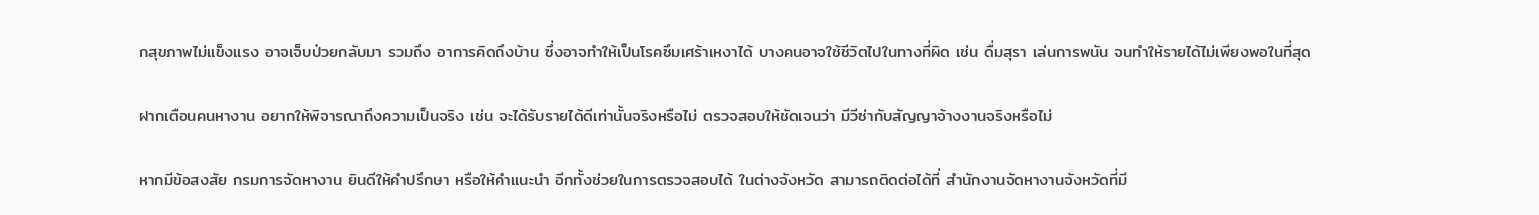กสุขภาพไม่แข็งแรง อาจเจ็บป่วยกลับมา รวมถึง อาการคิดถึงบ้าน ซึ่งอาจทำให้เป็นโรคซึมเศร้าเหงาได้ บางคนอาจใช้ชีวิตไปในทางที่ผิด เช่น ดื่มสุรา เล่นการพนัน จนทำให้รายได้ไม่เพียงพอในที่สุด

ฝากเตือนคนหางาน อยากให้พิจารณาถึงความเป็นจริง เช่น จะได้รับรายได้ดีเท่านั้นจริงหรือไม่ ตรวจสอบให้ชัดเจนว่า มีวีซ่ากับสัญญาจ้างงานจริงหรือไม่

หากมีข้อสงสัย กรมการจัดหางาน ยินดีให้คำปรึกษา หรือให้คำแนะนำ อีกทั้งช่วยในการตรวจสอบได้ ในต่างจังหวัด สามารถติดต่อได้ที่ สำนักงานจัดหางานจังหวัดที่มี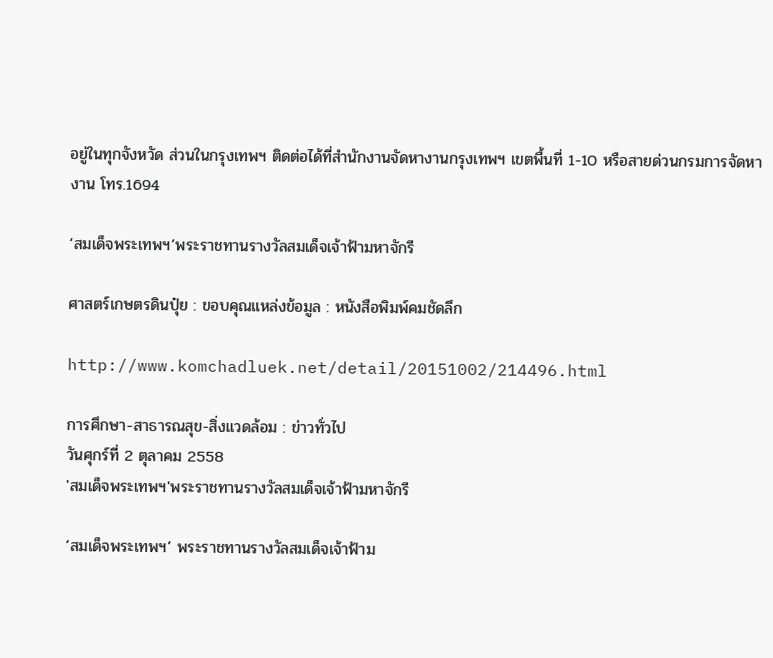อยู่ในทุกจังหวัด ส่วนในกรุงเทพฯ ติดต่อได้ที่สำนักงานจัดหางานกรุงเทพฯ เขตพื้นที่ 1-10 หรือสายด่วนกรมการจัดหางาน โทร.1694

‘สมเด็จพระเทพฯ’พระราชทานรางวัลสมเด็จเจ้าฟ้ามหาจักรี

ศาสตร์เกษตรดินปุ๋ย : ขอบคุณแหล่งข้อมูล : หนังสือพิมพ์คมชัดลึก

http://www.komchadluek.net/detail/20151002/214496.html

การศึกษา-สาธารณสุข-สิ่งแวดล้อม : ข่าวทั่วไป
วันศุกร์ที่ 2 ตุลาคม 2558
'สมเด็จพระเทพฯ'พระราชทานรางวัลสมเด็จเจ้าฟ้ามหาจักรี

‘สมเด็จพระเทพฯ’ พระราชทานรางวัลสมเด็จเจ้าฟ้าม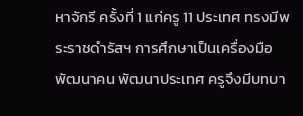หาจักรี ครั้งที่ 1 แก่ครู 11 ประเทศ ทรงมีพระราชดำรัสฯ การศึกษาเป็นเครื่องมือพัฒนาคน พัฒนาประเทศ ครูจึงมีบทบา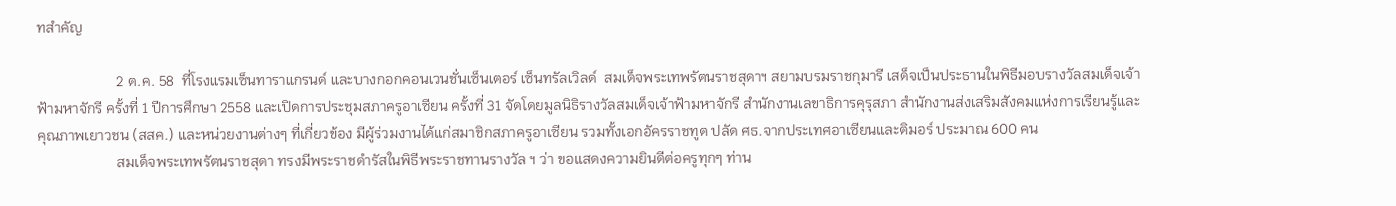ทสำคัญ

                      2 ต.ค. 58  ที่โรงแรมเซ็นทาราแกรนด์ และบางกอกคอนเวนชั่นเซ็นเตอร์ เซ็นทรัลเวิลด์  สมเด็จพระเทพรัตนราชสุดาฯ สยามบรมราชกุมารี เสด็จเป็นประธานในพิธีมอบรางวัลสมเด็จเจ้าฟ้ามหาจักรี ครั้งที่ 1 ปีการศึกษา 2558 และเปิดการประชุมสภาครูอาเซียน ครั้งที่ 31 จัดโดยมูลนิธิรางวัลสมเด็จเจ้าฟ้ามหาจักรี สำนักงานเลขาธิการคุรุสภา สำนักงานส่งเสริมสังคมแห่งการเรียนรู้และคุณภาพเยาวชน (สสค.) และหน่วยงานต่างๆ ที่เกี่ยวข้อง มีผู้ร่วมงานได้แก่สมาชิกสภาครูอาเซียน รวมทั้งเอกอัครราชทูต ปลัด ศธ.จากประเทศอาเซียนและติมอร์ ประมาณ 600 คน
                      สมเด็จพระเทพรัตนราชสุดา ทรงมีพระราชดำรัสในพิธีพระราชทานรางวัล ฯ ว่า ขอแสดงความยินดีต่อครูทุกๆ ท่าน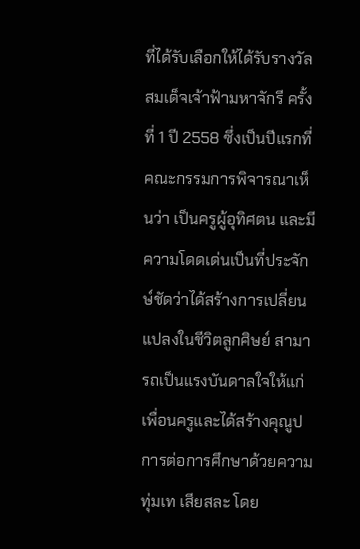ที่ได้รับเลือกให้ได้รับรางวัลสมเด็จเจ้าฟ้ามหาจักรี ครั้งที่ 1 ปี 2558 ซึ่งเป็นปีแรกที่คณะกรรมการพิจารณาเห็นว่า เป็นครูผู้อุทิศตน และมีความโดดเด่นเป็นที่ประจักษ์ชัดว่าได้สร้างการเปลี่ยนแปลงในชีวิตลูกศิษย์ สามารถเป็นแรงบันดาลใจให้แก่เพื่อนครูและได้สร้างคุณูปการต่อการศึกษาด้วยความทุ่มเท เสียสละ โดย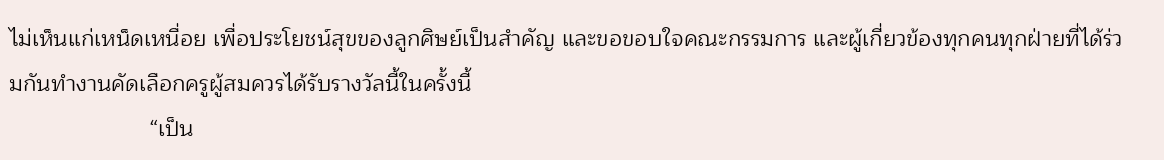ไม่เห็นแก่เหน็ดเหนื่อย เพื่อประโยชน์สุขของลูกศิษย์เป็นสำคัญ และขอขอบใจคณะกรรมการ และผู้เกี่ยวข้องทุกคนทุกฝ่ายที่ได้ร่วมกันทำงานคัดเลือกครูผู้สมควรได้รับรางวัลนี้ในครั้งนี้
                      “เป็น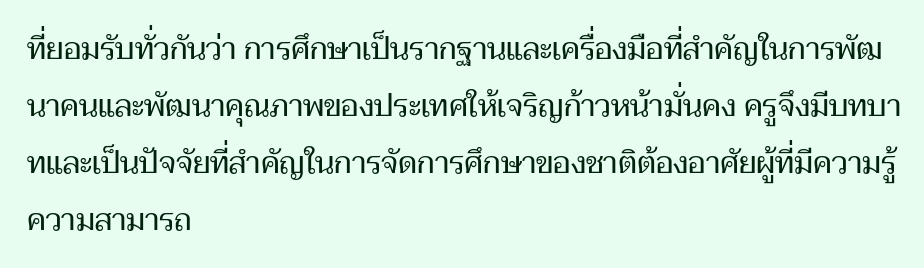ที่ยอมรับทั่วกันว่า การศึกษาเป็นรากฐานและเครื่องมือที่สำคัญในการพัฒนาคนและพัฒนาคุณภาพของประเทศให้เจริญก้าวหน้ามั่นคง ครูจึงมีบทบาทและเป็นปัจจัยที่สำคัญในการจัดการศึกษาของชาติต้องอาศัยผู้ที่มีความรู้ ความสามารถ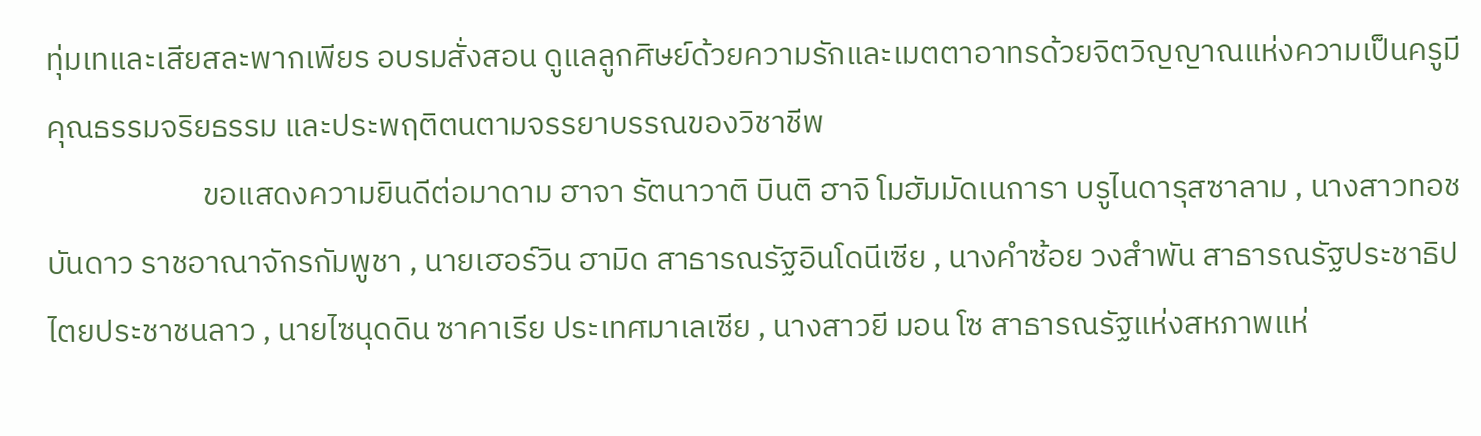ทุ่มเทและเสียสละพากเพียร อบรมสั่งสอน ดูแลลูกศิษย์ด้วยความรักและเมตตาอาทรด้วยจิตวิญญาณแห่งความเป็นครูมีคุณธรรมจริยธรรม และประพฤติตนตามจรรยาบรรณของวิชาชีพ
                      ขอแสดงความยินดีต่อมาดาม ฮาจา รัตนาวาติ บินติ ฮาจิ โมฮัมมัดเนการา บรูไนดารุสซาลาม , นางสาวทอช บันดาว ราชอาณาจักรกัมพูชา , นายเฮอร์วิน ฮามิด สาธารณรัฐอินโดนีเซีย , นางคำซ้อย วงสำพัน สาธารณรัฐประชาธิปไตยประชาชนลาว , นายไซนุดดิน ซาคาเรีย ประเทศมาเลเซีย , นางสาวยี มอน โซ สาธารณรัฐแห่งสหภาพแห่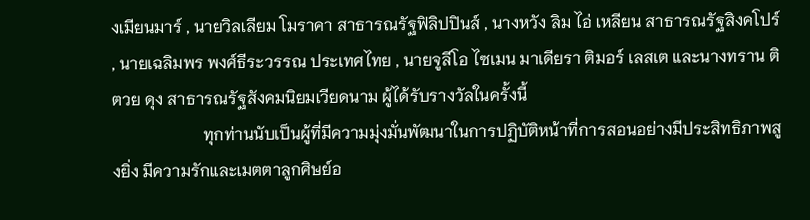งเมียนมาร์ , นายวิลเลียม โมราคา สาธารณรัฐฟิลิปปินส์ , นางหวัง ลิม ไอ่ เหลียน สาธารณรัฐสิงคโปร์ , นายเฉลิมพร พงศ์ธีระวรรณ ประเทศไทย , นายจูลีโอ ไซเมน มาเดียรา ติมอร์ เลสเต และนางทราน ติ ตวย ดุง สาธารณรัฐสังคมนิยมเวียดนาม ผู้ได้รับรางวัลในครั้งนี้
                      ทุกท่านนับเป็นผู้ที่มีความมุ่งมั่นพัฒนาในการปฏิบัติหน้าที่การสอนอย่างมีประสิทธิภาพสูงยิ่ง มีความรักและเมตตาลูกศิษย์อ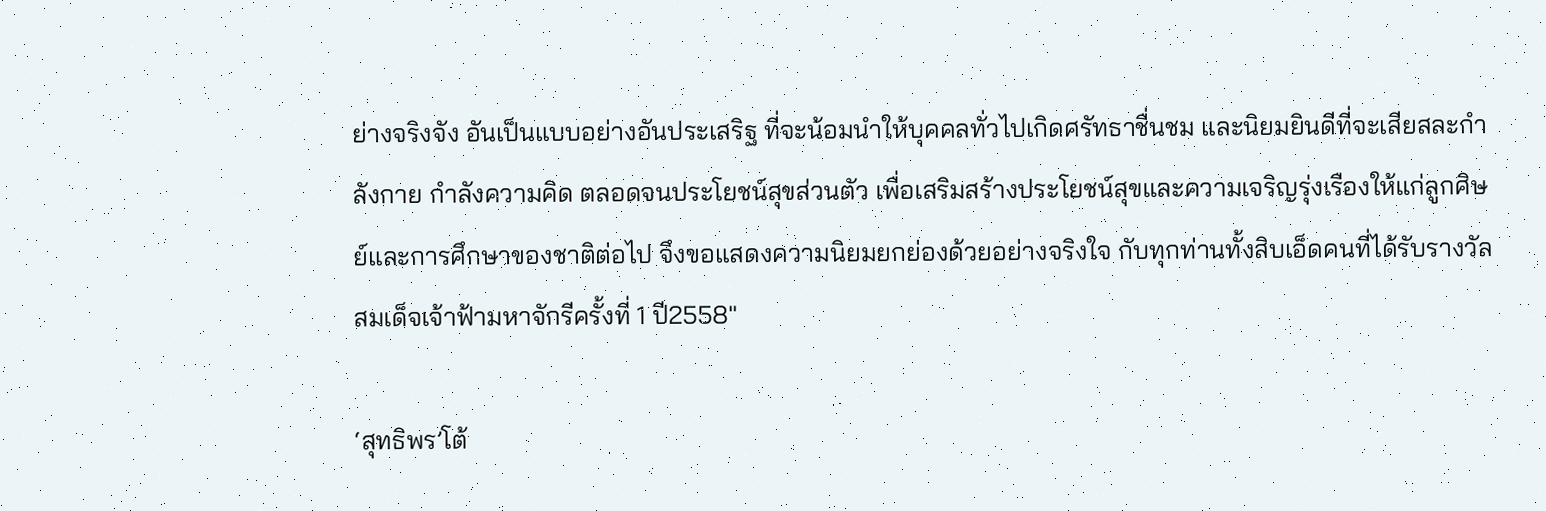ย่างจริงจัง อันเป็นแบบอย่างอันประเสริฐ ที่จะน้อมนำให้บุคคลทั่วไปเกิดศรัทธาชื่นชม และนิยมยินดีที่จะเสียสละกำลังกาย กำลังความคิด ตลอดจนประโยชน์สุขส่วนตัว เพื่อเสริมสร้างประโยชน์สุขและความเจริญรุ่งเรืองให้แก่ลูกศิษย์และการศึกษาของชาติต่อไป จึงขอแสดงความนิยมยกย่องด้วยอย่างจริงใจ กับทุกท่านทั้งสิบเอ็ดคนที่ได้รับรางวัลสมเด็จเจ้าฟ้ามหาจักรีครั้งที่ 1 ปี2558″

‘สุทธิพร’โต้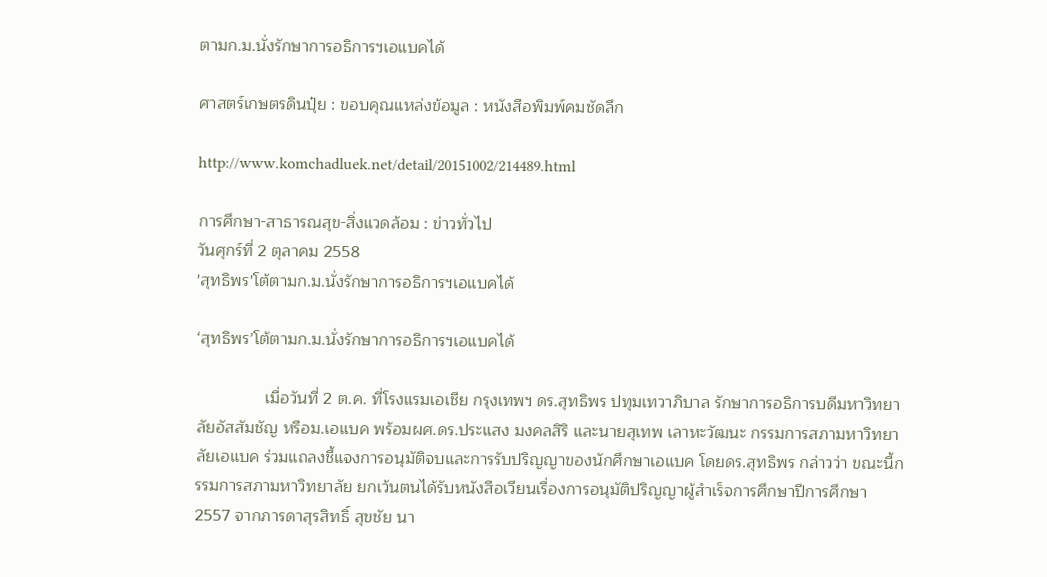ตามก.ม.นั่งรักษาการอธิการฯเอแบคได้

ศาสตร์เกษตรดินปุ๋ย : ขอบคุณแหล่งข้อมูล : หนังสือพิมพ์คมชัดลึก

http://www.komchadluek.net/detail/20151002/214489.html

การศึกษา-สาธารณสุข-สิ่งแวดล้อม : ข่าวทั่วไป
วันศุกร์ที่ 2 ตุลาคม 2558
'สุทธิพร'โต้ตามก.ม.นั่งรักษาการอธิการฯเอแบคได้

‘สุทธิพร’โต้ตามก.ม.นั่งรักษาการอธิการฯเอแบคได้

               เมื่อวันที่ 2 ต.ค. ที่โรงแรมเอเชีย กรุงเทพฯ ดร.สุทธิพร ปทุมเทวาภิบาล รักษาการอธิการบดีมหาวิทยาลัยอัสสัมชัญ หรือม.เอแบค พร้อมผศ.ดร.ประแสง มงคลสิริ และนายสุเทพ เลาหะวัฒนะ กรรมการสภามหาวิทยาลัยเอแบค ร่วมแถลงชี้แจงการอนุมัติจบและการรับปริญญาของนักศึกษาเอแบค โดยดร.สุทธิพร กล่าวว่า ขณะนี้กรรมการสภามหาวิทยาลัย ยกเว้นตนได้รับหนังสือเวียนเรื่องการอนุมัติปริญญาผู้สำเร็จการศึกษาปีการศึกษา 2557 จากภารดาสุรสิทธิ์ สุขชัย นา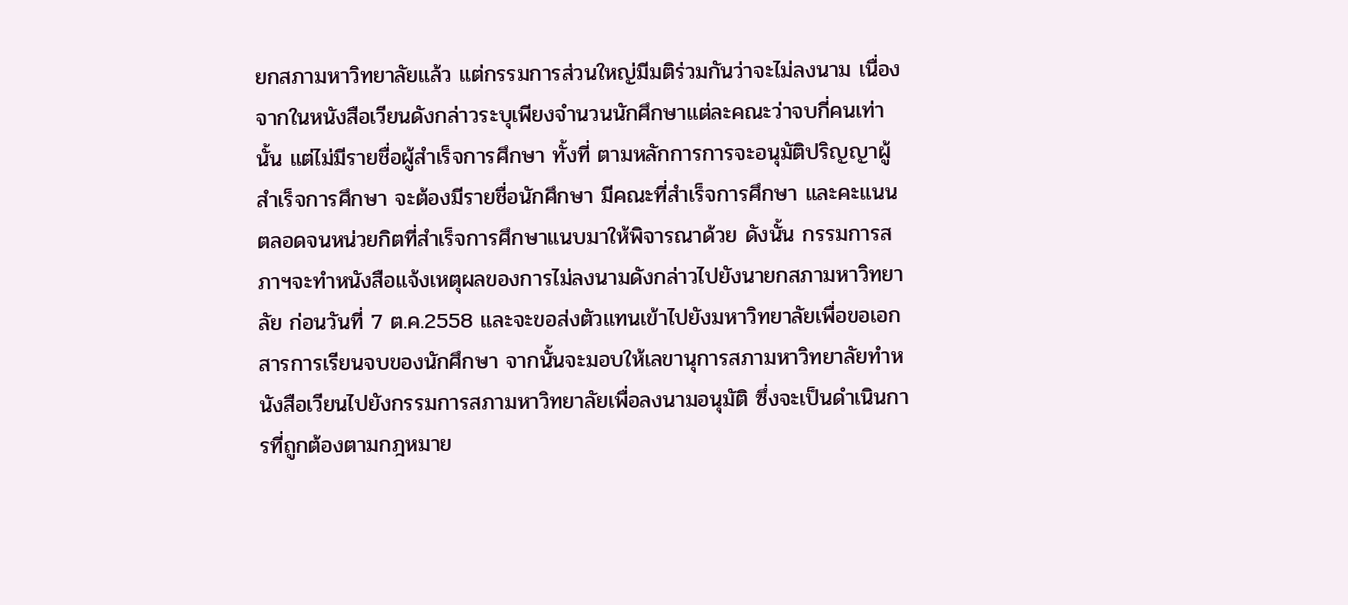ยกสภามหาวิทยาลัยแล้ว แต่กรรมการส่วนใหญ่มีมติร่วมกันว่าจะไม่ลงนาม เนื่องจากในหนังสือเวียนดังกล่าวระบุเพียงจำนวนนักศึกษาแต่ละคณะว่าจบกี่คนเท่านั้น แต่ไม่มีรายชื่อผู้สำเร็จการศึกษา ทั้งที่ ตามหลักการการจะอนุมัติปริญญาผู้สำเร็จการศึกษา จะต้องมีรายชื่อนักศึกษา มีคณะที่สำเร็จการศึกษา และคะแนน ตลอดจนหน่วยกิตที่สำเร็จการศึกษาแนบมาให้พิจารณาด้วย ดังนั้น กรรมการสภาฯจะทำหนังสือแจ้งเหตุผลของการไม่ลงนามดังกล่าวไปยังนายกสภามหาวิทยาลัย ก่อนวันที่ 7 ต.ค.2558 และจะขอส่งตัวแทนเข้าไปยังมหาวิทยาลัยเพื่อขอเอกสารการเรียนจบของนักศึกษา จากนั้นจะมอบให้เลขานุการสภามหาวิทยาลัยทำหนังสือเวียนไปยังกรรมการสภามหาวิทยาลัยเพื่อลงนามอนุมัติ ซึ่งจะเป็นดำเนินการที่ถูกต้องตามกฎหมาย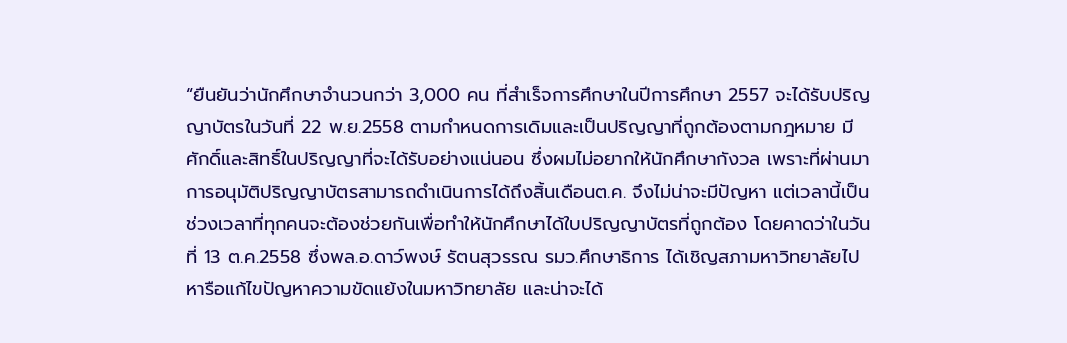“ยืนยันว่านักศึกษาจำนวนกว่า 3,000 คน ที่สำเร็จการศึกษาในปีการศึกษา 2557 จะได้รับปริญญาบัตรในวันที่ 22 พ.ย.2558 ตามกำหนดการเดิมและเป็นปริญญาที่ถูกต้องตามกฎหมาย มีศักดิ์และสิทธิ์ในปริญญาที่จะได้รับอย่างแน่นอน ซึ่งผมไม่อยากให้นักศึกษากังวล เพราะที่ผ่านมาการอนุมัติปริญญาบัตรสามารถดำเนินการได้ถึงสิ้นเดือนต.ค. จึงไม่น่าจะมีปัญหา แต่เวลานี้เป็นช่วงเวลาที่ทุกคนจะต้องช่วยกันเพื่อทำให้นักศึกษาได้ใบปริญญาบัตรที่ถูกต้อง โดยคาดว่าในวันที่ 13 ต.ค.2558 ซึ่งพล.อ.ดาว์พงษ์ รัตนสุวรรณ รมว.ศึกษาธิการ ได้เชิญสภามหาวิทยาลัยไปหารือแก้ไขปัญหาความขัดแย้งในมหาวิทยาลัย และน่าจะได้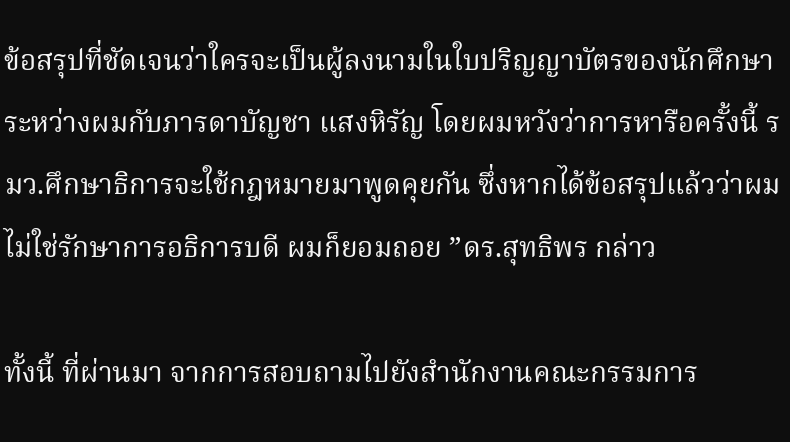ข้อสรุปที่ชัดเจนว่าใครจะเป็นผู้ลงนามในใบปริญญาบัตรของนักศึกษา ระหว่างผมกับภารดาบัญชา แสงหิรัญ โดยผมหวังว่าการหารือครั้งนี้ รมว.ศึกษาธิการจะใช้กฎหมายมาพูดคุยกัน ซึ่งหากได้ข้อสรุปแล้วว่าผมไม่ใช่รักษาการอธิการบดี ผมก็ยอมถอย ”ดร.สุทธิพร กล่าว

ทั้งนี้ ที่ผ่านมา จากการสอบถามไปยังสำนักงานคณะกรรมการ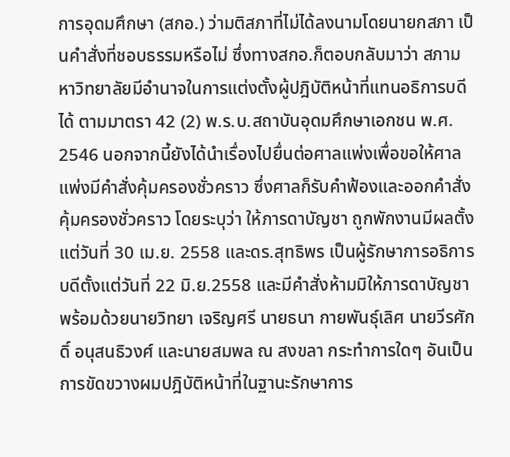การอุดมศึกษา (สกอ.) ว่ามติสภาที่ไม่ได้ลงนามโดยนายกสภา เป็นคำสั่งที่ชอบธรรมหรือไม่ ซึ่งทางสกอ.ก็ตอบกลับมาว่า สภามหาวิทยาลัยมีอำนาจในการแต่งตั้งผู้ปฎิบัติหน้าที่แทนอธิการบดีได้ ตามมาตรา 42 (2) พ.ร.บ.สถาบันอุดมศึกษาเอกชน พ.ศ. 2546 นอกจากนี้ยังได้นำเรื่องไปยื่นต่อศาลแพ่งเพื่อขอให้ศาลแพ่งมีคำสั่งคุ้มครองชั่วคราว ซึ่งศาลก็รับคำฟ้องและออกคำสั่งคุ้มครองชั่วคราว โดยระบุว่า ให้ภารดาบัญชา ถูกพักงานมีผลตั้งแต่วันที่ 30 เม.ย. 2558 และดร.สุทธิพร เป็นผู้รักษาการอธิการบดีตั้งแต่วันที่ 22 มิ.ย.2558 และมีคำสั่งห้ามมิให้ภารดาบัญชา พร้อมด้วยนายวิทยา เจริญศรี นายธนา กายพันธุ์เลิศ นายวีรศักดิ์ อนุสนธิวงศ์ และนายสมพล ณ สงขลา กระทำการใดๆ อันเป็นการขัดขวางผมปฎิบัติหน้าที่ในฐานะรักษาการ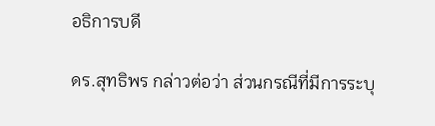อธิการบดี

ดร.สุทธิพร กล่าวต่อว่า ส่วนกรณีที่มีการระบุ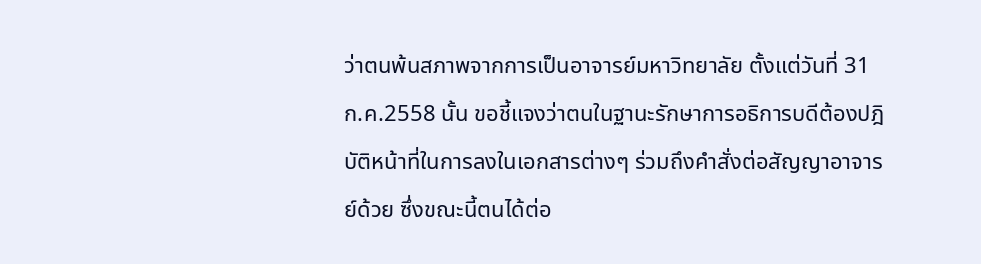ว่าตนพ้นสภาพจากการเป็นอาจารย์มหาวิทยาลัย ตั้งแต่วันที่ 31 ก.ค.2558 นั้น ขอชี้แจงว่าตนในฐานะรักษาการอธิการบดีต้องปฎิบัติหน้าที่ในการลงในเอกสารต่างๆ ร่วมถึงคำสั่งต่อสัญญาอาจารย์ด้วย ซึ่งขณะนี้ตนได้ต่อ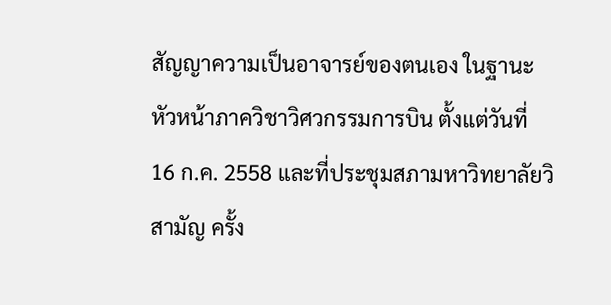สัญญาความเป็นอาจารย์ของตนเอง ในฐานะหัวหน้าภาควิชาวิศวกรรมการบิน ตั้งแต่วันที่ 16 ก.ค. 2558 และที่ประชุมสภามหาวิทยาลัยวิสามัญ ครั้ง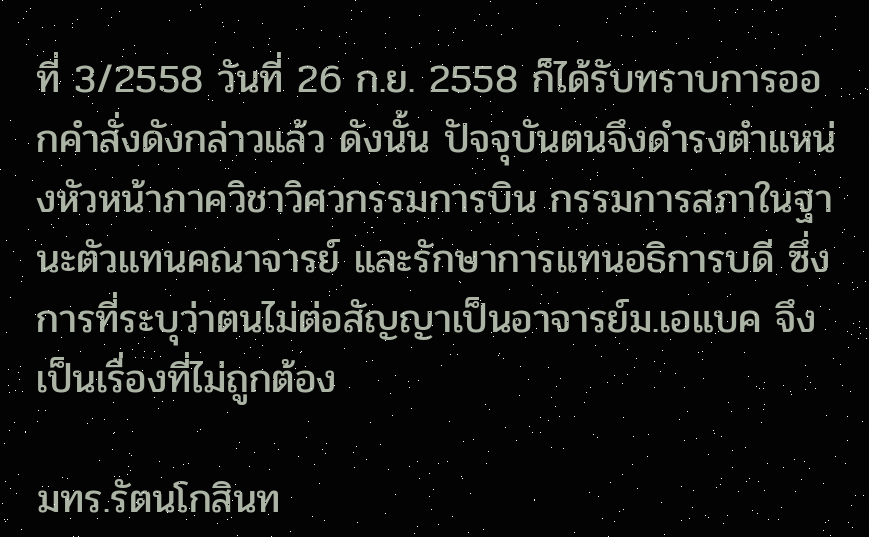ที่ 3/2558 วันที่ 26 ก.ย. 2558 ก็ได้รับทราบการออกคำสั่งดังกล่าวแล้ว ดังนั้น ปัจจุบันตนจึงดำรงตำแหน่งหัวหน้าภาควิชาวิศวกรรมการบิน กรรมการสภาในฐานะตัวแทนคณาจารย์ และรักษาการแทนอธิการบดี ซึ่งการที่ระบุว่าตนไม่ต่อสัญญาเป็นอาจารย์ม.เอแบค จึงเป็นเรื่องที่ไม่ถูกต้อง

มทร.รัตนโกสินท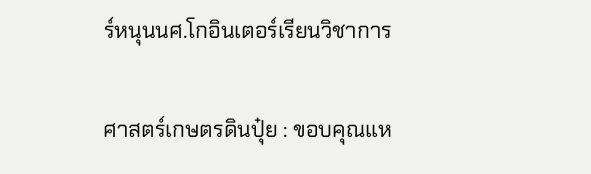ร์หนุนนศ.โกอินเตอร์เรียนวิชาการ

ศาสตร์เกษตรดินปุ๋ย : ขอบคุณแห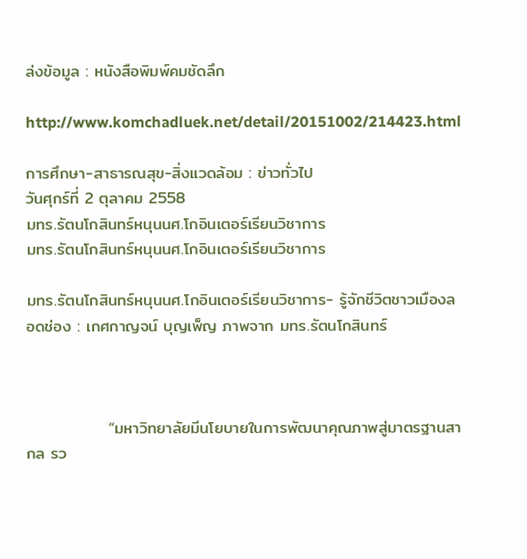ล่งข้อมูล : หนังสือพิมพ์คมชัดลึก

http://www.komchadluek.net/detail/20151002/214423.html

การศึกษา-สาธารณสุข-สิ่งแวดล้อม : ข่าวทั่วไป
วันศุกร์ที่ 2 ตุลาคม 2558
มทร.รัตนโกสินทร์หนุนนศ.โกอินเตอร์เรียนวิชาการ
มทร.รัตนโกสินทร์หนุนนศ.โกอินเตอร์เรียนวิชาการ

มทร.รัตนโกสินทร์หนุนนศ.โกอินเตอร์เรียนวิชาการ- รู้จักชีวิตชาวเมืองลอดช่อง : เกศกาญจน์ บุญเพ็ญ ภาพจาก มทร.รัตนโกสินทร์



              “มหาวิทยาลัยมีนโยบายในการพัฒนาคุณภาพสู่มาตรฐานสากล รว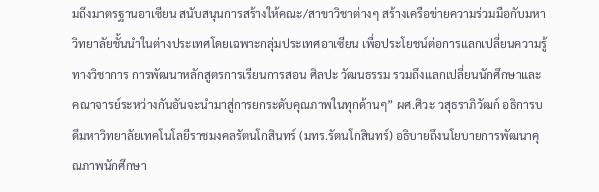มถึงมาตรฐานอาเซียน สนับสนุนการสร้างให้คณะ/สาขาวิชาต่างๆ สร้างเครือข่ายความร่วมมือกับมหาวิทยาลัยชั้นนำในต่างประเทศโดยเฉพาะกลุ่มประเทศอาเซียน เพื่อประโยชน์ต่อการแลกเปลี่ยนความรู้ทางวิชาการ การพัฒนาหลักสูตรการเรียนการสอน ศิลปะ วัฒนธรรม รวมถึงแลกเปลี่ยนนักศึกษาและคณาจารย์ระหว่างกันอันจะนำมาสู่การยกระดับคุณภาพในทุกด้านๆ” ผศ.ศิวะ วสุธราภิวัฒก์ อธิการบดีมหาวิทยาลัยเทคโนโลยีราชมงคลรัตนโกสินทร์ (มทร.รัตนโกสินทร์) อธิบายถึงนโยบายการพัฒนาคุณภาพนักศึกษา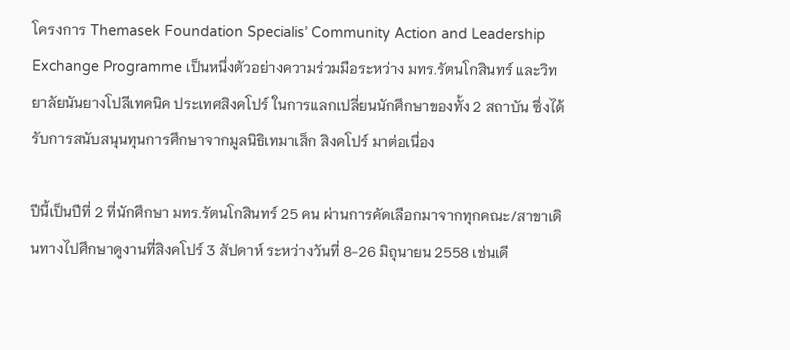โครงการ Themasek Foundation Specialis’ Community Action and Leadership Exchange Programme เป็นหนึ่งตัวอย่างความร่วมมือระหว่าง มทร.รัตนโกสินทร์ และวิทยาลัยนันยางโปลีเทคนิค ประเทศสิงคโปร์ ในการแลกเปลี่ยนนักศึกษาของทั้ง 2 สถาบัน ซึ่งได้รับการสนับสนุนทุนการศึกษาจากมูลนิธิเทมาเส็ก สิงคโปร์ มาต่อเนื่อง

ปีนี้เป็นปีที่ 2 ที่นักศึกษา มทร.รัตนโกสินทร์ 25 คน ผ่านการคัดเลือกมาจากทุกคณะ/สาขาเดินทางไปศึกษาดูงานที่สิงคโปร์ 3 สัปดาห์ ระหว่างวันที่ 8-26 มิถุนายน 2558 เช่นเดี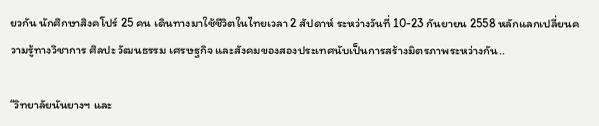ยวกัน นักศึกษาสิงคโปร์ 25 คน เดินทางมาใช้ชีวิตในไทยเวลา 2 สัปดาห์ ระหว่างวันที่ 10-23 กันยายน 2558 หลักแลกเปลี่ยนความรู้ทางวิชาการ ศิลปะ วัฒนธรรม เศรษฐกิจ และสังคมของสองประเทศนับเป็นการสร้างมิตรภาพระหว่างกัน..

“วิทยาลัยนันยางฯ และ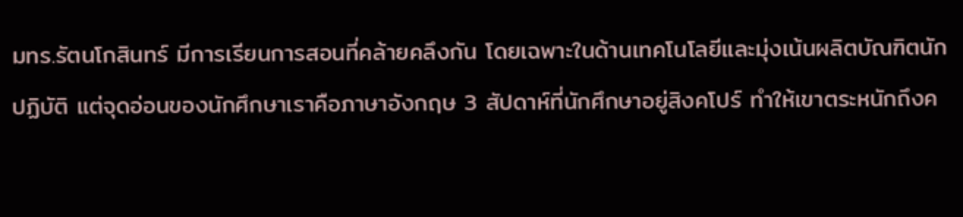มทร.รัตนโกสินทร์ มีการเรียนการสอนที่คล้ายคลึงกัน โดยเฉพาะในด้านเทคโนโลยีและมุ่งเน้นผลิตบัณฑิตนักปฏิบัติ แต่จุดอ่อนของนักศึกษาเราคือภาษาอังกฤษ 3 สัปดาห์ที่นักศึกษาอยู่สิงคโปร์ ทำให้เขาตระหนักถึงค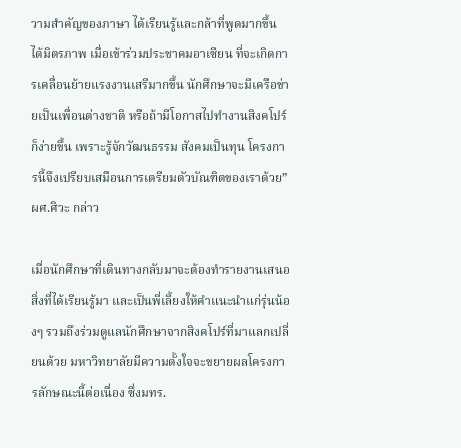วามสำคัญของภาษา ได้เรียนรู้และกล้าที่พูดมากขึ้น ได้มิตรภาพ เมื่อเข้าร่วมประชาคมอาเซียน ที่จะเกิดการเคลื่อนย้ายแรงงานเสรีมากขึ้น นักศึกษาจะมีเครือข่ายเป็นเพื่อนต่างชาติ หรือถ้ามีโอกาสไปทำงานสิงคโปร์ก็ง่ายขึ้น เพราะรู้จักวัฒนธรรม สังคมเป็นทุน โครงการนี้จึงเปรียบเสมือนการเตรียมตัวบัณฑิตของเราด้วย” ผศ.ศิวะ กล่าว

เมื่อนักศึกษาที่เดินทางกลับมาจะต้องทำรายงานเสนอสิ่งที่ได้เรียนรู้มา และเป็นพี่เลี้ยงให้คำแนะนำแก่รุ่นน้องๆ รวมถึงร่วมดูแลนักศึกษาจากสิงคโปร์ที่มาแลกเปลี่ยนด้วย มหาวิทยาลัยมีความตั้งใจจะขยายผลโครงการลักษณะนี้ต่อเนื่อง ซึ่งมทร.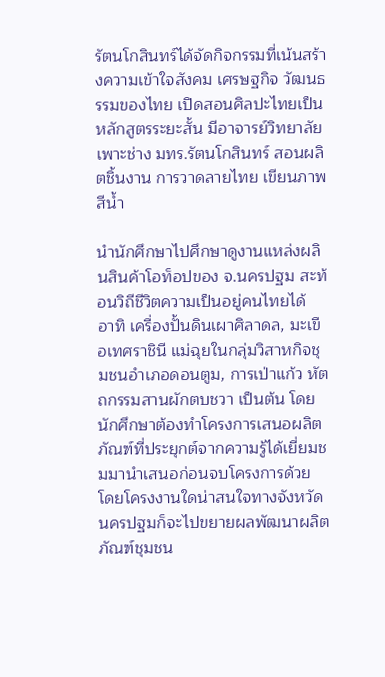รัตนโกสินทร์ได้จัดกิจกรรมที่เน้นสร้างความเข้าใจสังคม เศรษฐกิจ วัฒนธรรมของไทย เปิดสอนศิลปะไทยเป็นหลักสูตรระยะสั้น มีอาจารย์วิทยาลัยเพาะช่าง มทร.รัตนโกสินทร์ สอนผลิตชิ้นงาน การวาดลายไทย เขียนภาพสีน้ำ

นำนักศึกษาไปศึกษาดูงานแหล่งผลินสินค้าโอท็อปของ จ.นครปฐม สะท้อนวิถีชีวิตความเป็นอยู่คนไทยได้  อาทิ เครื่องปั้นดินเผาศิลาดล, มะเขือเทศราชินี แม่ฉุยในกลุ่มวิสาหกิจชุมชนอำเภอดอนตูม, การเป่าแก้ว หัตถกรรมสานผักตบชวา เป็นต้น โดยนักศึกษาต้องทำโครงการเสนอผลิตภัณฑ์ที่ประยุกต์จากความรู้ได้เยี่ยมชมมานำเสนอก่อนจบโครงการด้วย โดยโครงงานใดน่าสนใจทางจังหวัดนครปฐมก็จะไปขยายผลพัฒนาผลิตภัณฑ์ชุมชน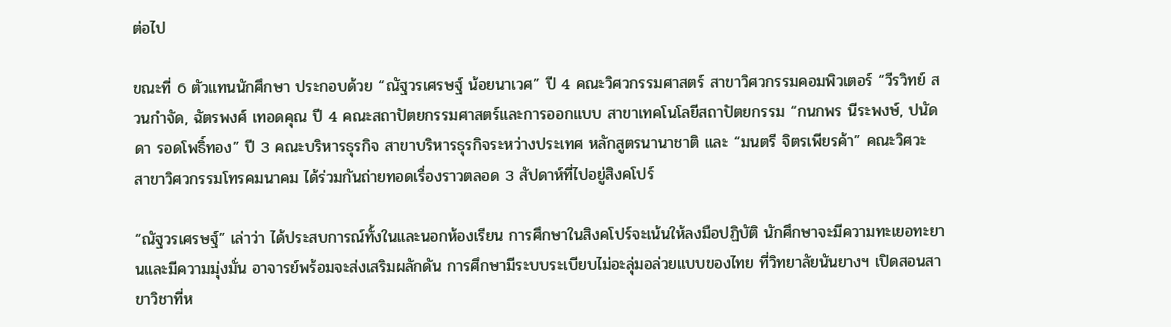ต่อไป

ขณะที่ 6 ตัวแทนนักศึกษา ประกอบด้วย “ณัฐวรเศรษฐ์ น้อยนาเวศ” ปี 4 คณะวิศวกรรมศาสตร์ สาขาวิศวกรรมคอมพิวเตอร์ “วีรวิทย์ สวนกำจัด, ฉัตรพงศ์ เทอดคุณ ปี 4 คณะสถาปัตยกรรมศาสตร์และการออกแบบ สาขาเทคโนโลยีสถาปัตยกรรม “กนกพร นีระพงษ์, ปนัดดา รอดโพธิ์ทอง” ปี 3 คณะบริหารธุรกิจ สาขาบริหารธุรกิจระหว่างประเทศ หลักสูตรนานาชาติ และ “มนตรี จิตรเพียรค้า” คณะวิศวะ สาขาวิศวกรรมโทรคมนาคม ได้ร่วมกันถ่ายทอดเรื่องราวตลอด 3 สัปดาห์ที่ไปอยู่สิงคโปร์

“ณัฐวรเศรษฐ์” เล่าว่า ได้ประสบการณ์ทั้งในและนอกห้องเรียน การศึกษาในสิงคโปร์จะเน้นให้ลงมือปฏิบัติ นักศึกษาจะมีความทะเยอทะยานและมีความมุ่งมั่น อาจารย์พร้อมจะส่งเสริมผลักดัน การศึกษามีระบบระเบียบไม่อะลุ่มอล่วยแบบของไทย ที่วิทยาลัยนันยางฯ เปิดสอนสาขาวิชาที่ห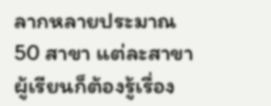ลากหลายประมาณ 50 สาขา แต่ละสาขาผู้เรียนก็ต้องรู้เรื่อง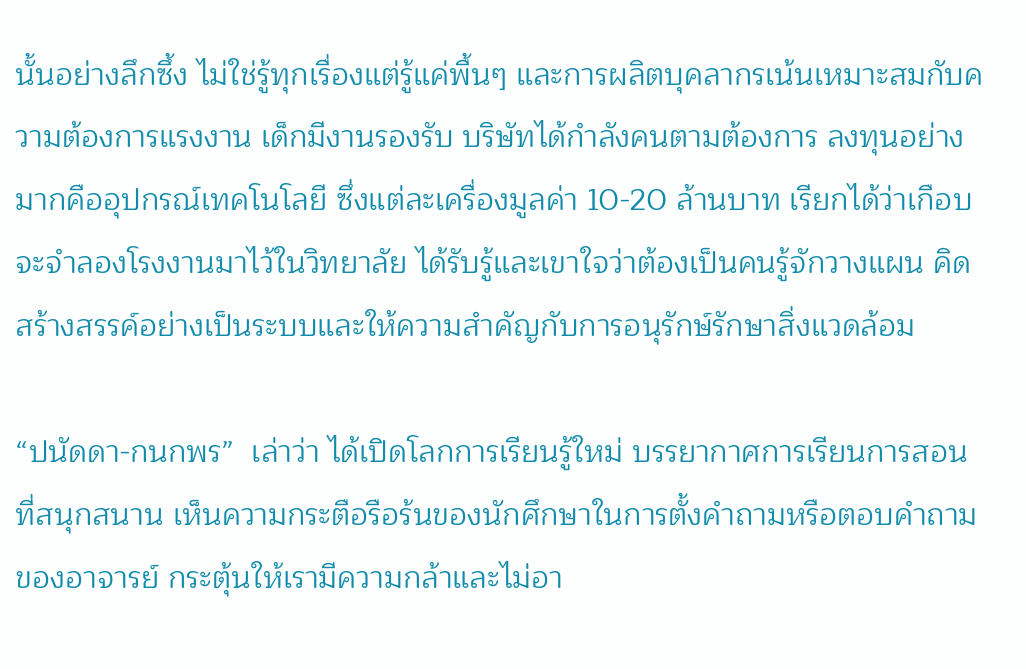นั้นอย่างลึกซึ้ง ไม่ใช่รู้ทุกเรื่องแต่รู้แค่พื้นๆ และการผลิตบุคลากรเน้นเหมาะสมกับความต้องการแรงงาน เด็กมีงานรองรับ บริษัทได้กำลังคนตามต้องการ ลงทุนอย่างมากคืออุปกรณ์เทคโนโลยี ซึ่งแต่ละเครื่องมูลค่า 10-20 ล้านบาท เรียกได้ว่าเกือบจะจำลองโรงงานมาไว้ในวิทยาลัย ได้รับรู้และเขาใจว่าต้องเป็นคนรู้จักวางแผน คิดสร้างสรรค์อย่างเป็นระบบและให้ความสำคัญกับการอนุรักษ์รักษาสิ่งแวดล้อม

“ปนัดดา-กนกพร”  เล่าว่า ได้เปิดโลกการเรียนรู้ใหม่ บรรยากาศการเรียนการสอนที่สนุกสนาน เห็นความกระตือรือร้นของนักศึกษาในการตั้งคำถามหรือตอบคำถามของอาจารย์ กระตุ้นให้เรามีความกล้าและไม่อา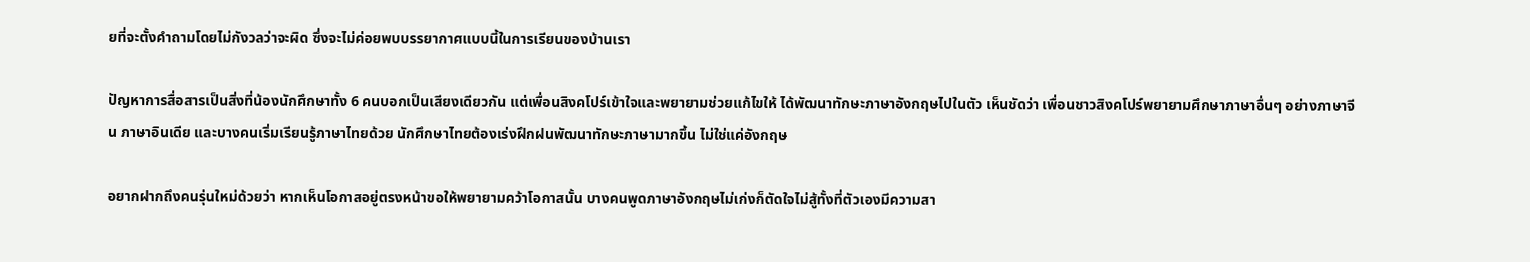ยที่จะตั้งคำถามโดยไม่กังวลว่าจะผิด ซึ่งจะไม่ค่อยพบบรรยากาศแบบนี้ในการเรียนของบ้านเรา

ปัญหาการสื่อสารเป็นสิ่งที่น้องนักศึกษาทั้ง 6 คนบอกเป็นเสียงเดียวกัน แต่เพื่อนสิงคโปร์เข้าใจและพยายามช่วยแก้ไขให้ ได้พัฒนาทักษะภาษาอังกฤษไปในตัว เห็นชัดว่า เพื่อนชาวสิงคโปร์พยายามศึกษาภาษาอื่นๆ อย่างภาษาจีน ภาษาอินเดีย และบางคนเริ่มเรียนรู้ภาษาไทยด้วย นักศึกษาไทยต้องเร่งฝึกฝนพัฒนาทักษะภาษามากขึ้น ไม่ใช่แค่อังกฤษ

อยากฝากถึงคนรุ่นใหม่ด้วยว่า หากเห็นโอกาสอยู่ตรงหน้าขอให้พยายามคว้าโอกาสนั้น บางคนพูดภาษาอังกฤษไม่เก่งก็ตัดใจไม่สู้ทั้งที่ตัวเองมีความสา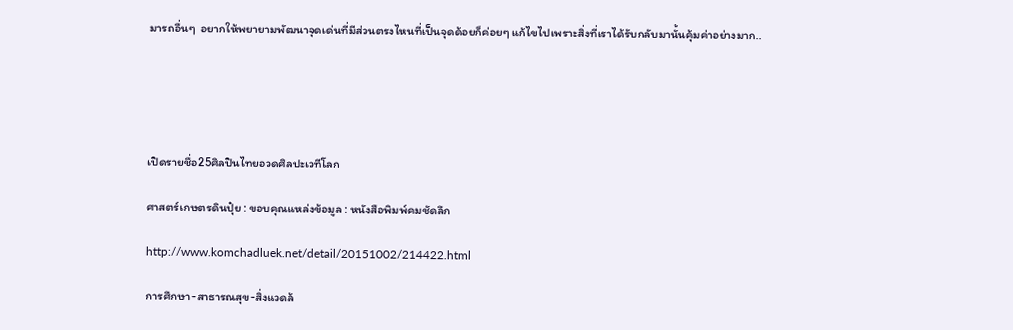มารถอื่นๆ  อยากให้พยายามพัฒนาจุดเด่นที่มีส่วนตรงไหนที่เป็นจุดด้อยก็ค่อยๆ แก้ไขไปเพราะสิ่งที่เราได้รับกลับมานั้นคุ้มค่าอย่างมาก..





เปิดรายชื่อ25ศิลปินไทยอวดศิลปะเวทีโลก

ศาสตร์เกษตรดินปุ๋ย : ขอบคุณแหล่งข้อมูล : หนังสือพิมพ์คมชัดลึก

http://www.komchadluek.net/detail/20151002/214422.html

การศึกษา-สาธารณสุข-สิ่งแวดล้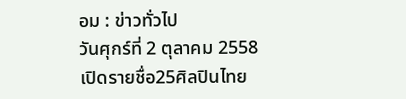อม : ข่าวทั่วไป
วันศุกร์ที่ 2 ตุลาคม 2558
เปิดรายชื่อ25ศิลปินไทย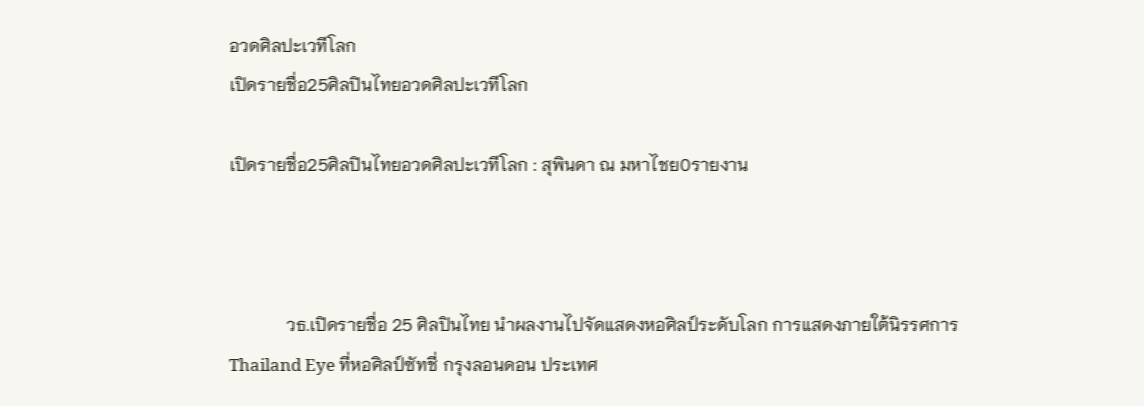อวดศิลปะเวทีโลก
เปิดรายชื่อ25ศิลปินไทยอวดศิลปะเวทีโลก

เปิดรายชื่อ25ศิลปินไทยอวดศิลปะเวทีโลก : สุพินดา ณ มหาไชย0รายงาน



             วธ.เปิดรายชื่อ 25 ศิลปินไทย นำผลงานไปจัดแสดงหอศิลป์ระดับโลก การแสดงภายใต้นิรรศการ Thailand Eye ที่หอศิลป์ซัทชี่ กรุงลอนดอน ประเทศ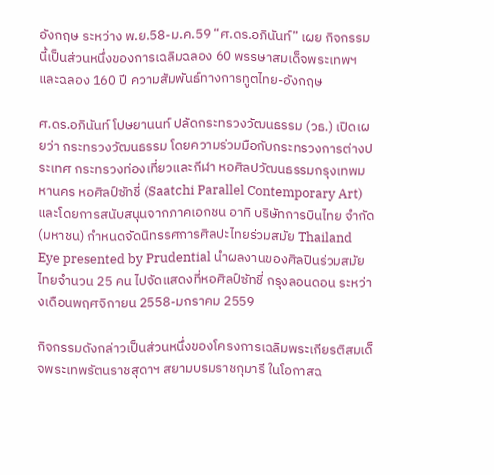อังกฤษ ระหว่าง พ.ย.58-ม.ค.59 “ศ.ดร.อภินันท์” เผย กิจกรรมนี้เป็นส่วนหนึ่งของการเฉลิมฉลอง 60 พรรษาสมเด็จพระเทพฯ และฉลอง 160 ปี ความสัมพันธ์ทางการทูตไทย-อังกฤษ

ศ.ดร.อภินันท์ โปษยานนท์ ปลัดกระทรวงวัฒนธรรม (วธ.) เปิดเผยว่า กระทรวงวัฒนธรรม โดยความร่วมมือกับกระทรวงการต่างประเทศ กระทรวงท่องเที่ยวและกีฬา หอศิลปวัฒนธรรมกรุงเทพมหานคร หอศิลป์ซัทชี่ (Saatchi Parallel Contemporary Art) และโดยการสนับสนุนจากภาคเอกชน อาทิ บริษัทการบินไทย จำกัด (มหาชน) กำหนดจัดนิทรรศการศิลปะไทยร่วมสมัย Thailand Eye presented by Prudential นำผลงานของศิลปินร่วมสมัยไทยจำนวน 25 คน ไปจัดแสดงที่หอศิลป์ซัทชี่ กรุงลอนดอน ระหว่างเดือนพฤศจิกายน 2558-มกราคม 2559

กิจกรรมดังกล่าวเป็นส่วนหนึ่งของโครงการเฉลิมพระเกียรติสมเด็จพระเทพรัตนราชสุดาฯ สยามบรมราชกุมารี ในโอกาสฉ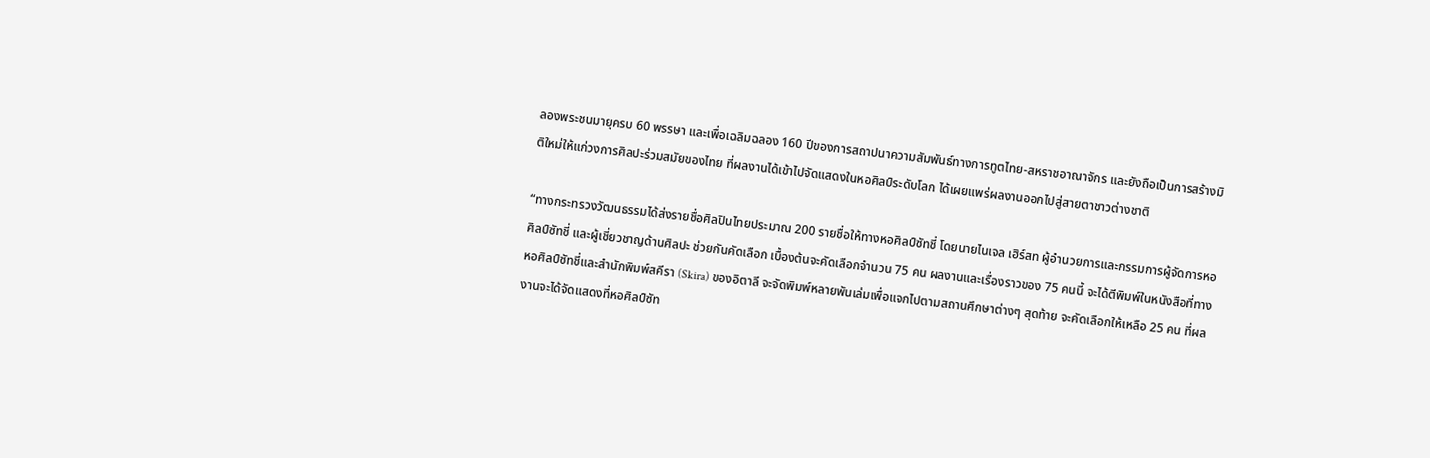ลองพระชนมายุครบ 60 พรรษา และเพื่อเฉลิมฉลอง 160 ปีของการสถาปนาความสัมพันธ์ทางการทูตไทย-สหราชอาณาจักร และยังถือเป็นการสร้างมิติใหม่ให้แก่วงการศิลปะร่วมสมัยของไทย ที่ผลงานได้เข้าไปจัดแสดงในหอศิลป์ระดับโลก ได้เผยแพร่ผลงานออกไปสู่สายตาชาวต่างชาติ

“ทางกระทรวงวัฒนธรรมได้ส่งรายชื่อศิลปินไทยประมาณ 200 รายชื่อให้ทางหอศิลป์ซัทชี่ โดยนายไนเจล เฮิร์สท ผู้อำนวยการและกรรมการผู้จัดการหอศิลป์ซัทชี่ และผู้เชี่ยวชาญด้านศิลปะ ช่วยกันคัดเลือก เบื้องต้นจะคัดเลือกจำนวน 75 คน ผลงานและเรื่องราวของ 75 คนนี้ จะได้ตีพิมพ์ในหนังสือที่ทางหอศิลป์ซัทชี่และสำนักพิมพ์สคีรา (Skira) ของอิตาลี จะจัดพิมพ์หลายพันเล่มเพื่อแจกไปตามสถานศึกษาต่างๆ สุดท้าย จะคัดเลือกให้เหลือ 25 คน ที่ผลงานจะได้จัดแสดงที่หอศิลป์ซัท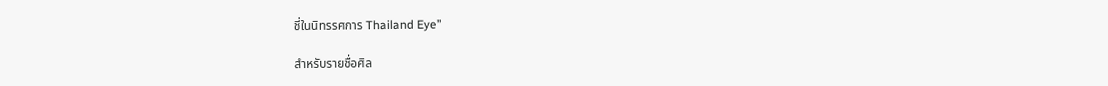ชี่ในนิทรรศการ Thailand Eye”

สำหรับรายชื่อศิล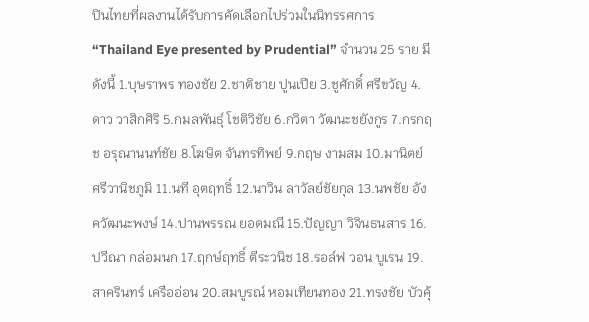ปินไทยที่ผลงานได้รับการคัดเลือกไปร่วมในนิทรรศการ “Thailand Eye presented by Prudential” จำนวน 25 ราย มีดังนี้ 1.บุษราพร ทองชัย 2.ชาติชาย ปูนเปีย 3.ชูศักดิ์ ศรีขวัญ 4.ดาว วาสิกศิริ 5.กมลพันธุ์ โชติวิชัย 6.กวิตา วัฒนะชยังกูร 7.กรกฤช อรุณานนท์ชัย 8.โฆษิต จันทรทิพย์ 9.กฤษ งามสม 10.มานิตย์ ศรีวานิชภูมิ 11.นที อุตฤทธิ์ 12.นาวิน ลาวัลย์ชัยกุล 13.นพชัย อังควัฒนะพงษ์ 14.ปานพรรณ ยอดมณี 15.ปัญญา วิจินธนสาร 16.ปวีณา กล่อมนก 17.ฤกษ์ฤทธิ์ ตีระวนิช 18.รอล์ฟ วอน บูเรน 19.สาครินทร์ เครืออ่อน 20.สมบูรณ์ หอมเทียนทอง 21.ทรงชัย บัวคุ้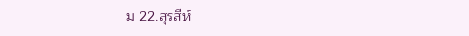ม 22.สุรสีห์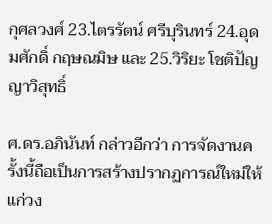กุศลวงศ์ 23.ไตรรัตน์ ศรีบุรินทร์ 24.อุดมศักดิ์ กฤษณมิษ และ 25.วิริยะ โชติปัญญาวิสุทธิ์

ศ.ดร.อภินันท์ กล่าวอีกว่า การจัดงานครั้งนี้ถือเป็นการสร้างปรากฏการณ์ใหม่ให้แก่วง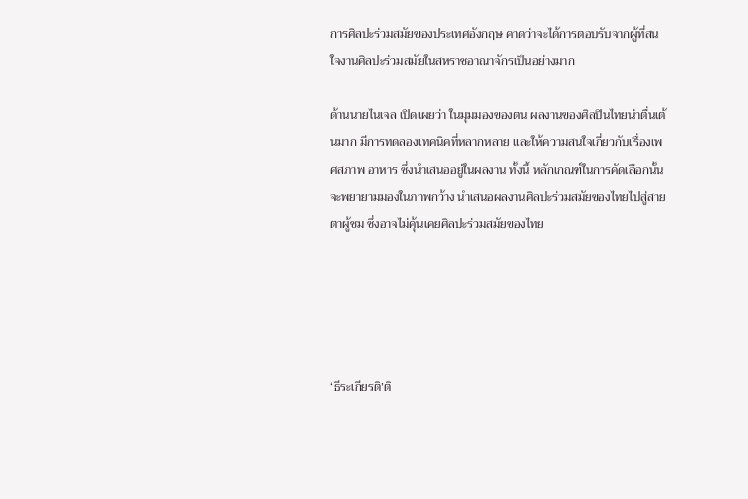การศิลปะร่วมสมัยของประเทศอังกฤษ คาดว่าจะได้การตอบรับจากผู้ที่สนใจงานศิลปะร่วมสมัยในสหราชอาณาจักรเป็นอย่างมาก

ด้านนายไนเจล เปิดเผยว่า ในมุมมองของตน ผลงานของศิลปินไทยน่าตื่นเต้นมาก มีการทดลองเทคนิคที่หลากหลาย และให้ความสนใจเกี่ยวกับเรื่องเพศสภาพ อาหาร ซึ่งนำเสนออยู่ในผลงาน ทั้งนี้ หลักเกณฑ์ในการคัดเลือกนั้นจะพยายามมองในภาพกว้าง นำเสนอผลงานศิลปะร่วมสมัยของไทยไปสู่สายตาผู้ชม ซึ่งอาจไม่คุ้นเคยศิลปะร่วมสมัยของไทย





‘ธีระเกียรติ’ติ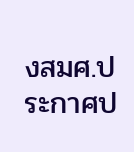งสมศ.ประกาศป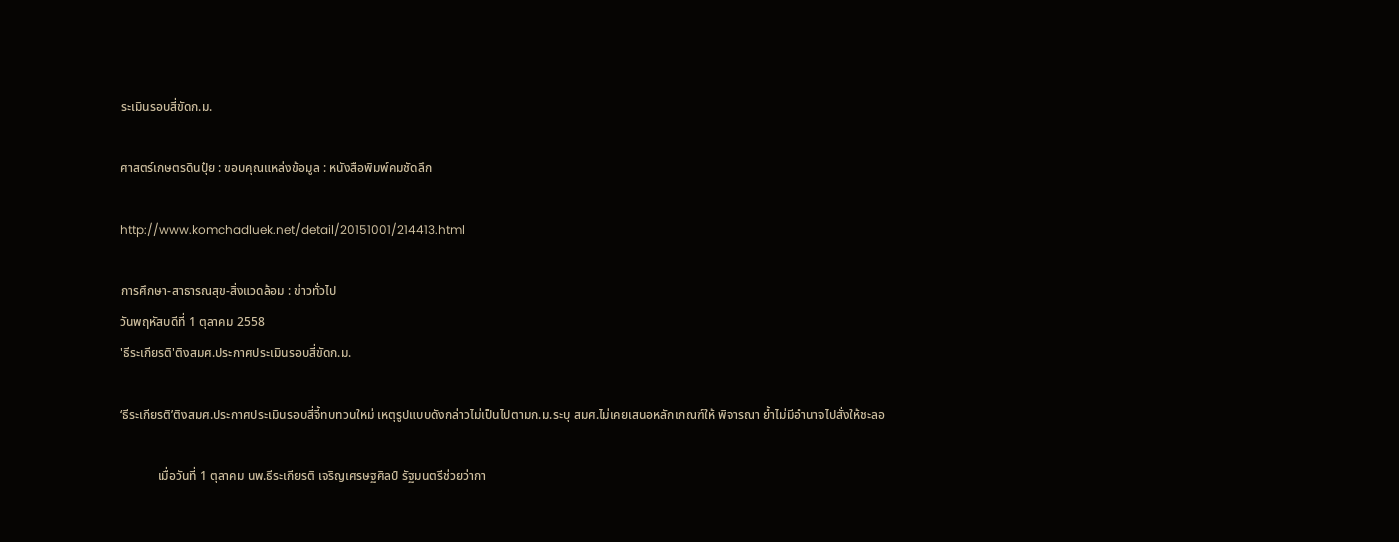ระเมินรอบสี่ขัดก.ม.

ศาสตร์เกษตรดินปุ๋ย : ขอบคุณแหล่งข้อมูล : หนังสือพิมพ์คมชัดลึก

http://www.komchadluek.net/detail/20151001/214413.html

การศึกษา-สาธารณสุข-สิ่งแวดล้อม : ข่าวทั่วไป
วันพฤหัสบดีที่ 1 ตุลาคม 2558
'ธีระเกียรติ'ติงสมศ.ประกาศประเมินรอบสี่ขัดก.ม.

‘ธีระเกียรติ’ติงสมศ.ประกาศประเมินรอบสี่จี้ทบทวนใหม่ เหตุรูปแบบดังกล่าวไม่เป็นไปตามก.ม.ระบุ สมศ.ไม่เคยเสนอหลักเกณฑ์ให้ พิจารณา ย้ำไม่มีอำนาจไปสั่งให้ชะลอ

            เมื่อวันที่ 1 ตุลาคม นพ.ธีระเกียรติ เจริญเศรษฐศิลป์ รัฐมนตรีช่วยว่ากา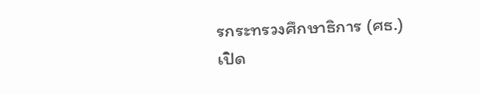รกระทรวงศึกษาธิการ (ศธ.) เปิด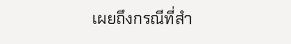เผยถึงกรณีที่สำ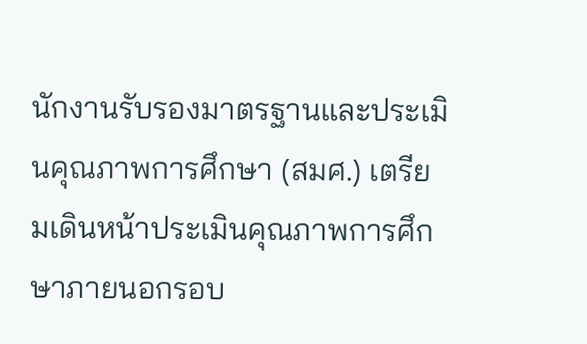นักงานรับรองมาตรฐานและประเมินคุณภาพการศึกษา (สมศ.) เตรียมเดินหน้าประเมินคุณภาพการศึกษาภายนอกรอบ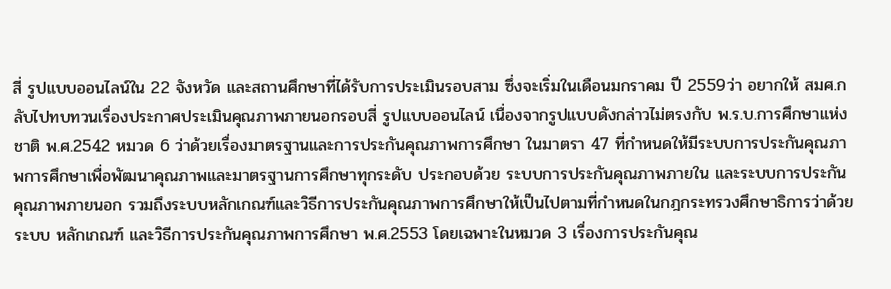สี่ รูปแบบออนไลน์ใน 22 จังหวัด และสถานศึกษาที่ได้รับการประเมินรอบสาม ซึ่งจะเริ่มในเดือนมกราคม ปี 2559ว่า อยากให้ สมศ.กลับไปทบทวนเรื่องประกาศประเมินคุณภาพภายนอกรอบสี่ รูปแบบออนไลน์ เนื่องจากรูปแบบดังกล่าวไม่ตรงกับ พ.ร.บ.การศึกษาแห่งชาติ พ.ศ.2542 หมวด 6 ว่าด้วยเรื่องมาตรฐานและการประกันคุณภาพการศึกษา ในมาตรา 47 ที่กำหนดให้มีระบบการประกันคุณภาพการศึกษาเพื่อพัฒนาคุณภาพและมาตรฐานการศึกษาทุกระดับ ประกอบด้วย ระบบการประกันคุณภาพภายใน และระบบการประกันคุณภาพภายนอก รวมถึงระบบหลักเกณฑ์และวิธีการประกันคุณภาพการศึกษาให้เป็นไปตามที่กำหนดในกฎกระทรวงศึกษาธิการว่าด้วยระบบ หลักเกณฑ์ และวิธีการประกันคุณภาพการศึกษา พ.ศ.2553 โดยเฉพาะในหมวด 3 เรื่องการประกันคุณ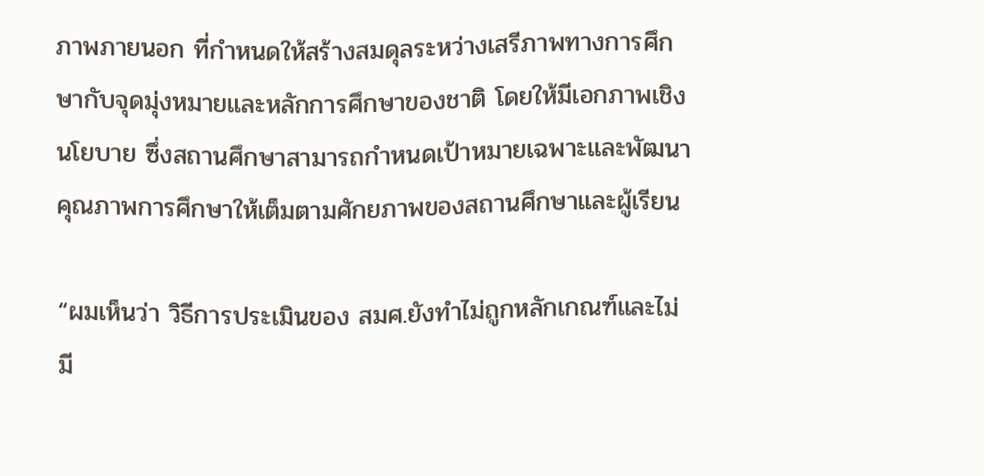ภาพภายนอก ที่กำหนดให้สร้างสมดุลระหว่างเสรีภาพทางการศึกษากับจุดมุ่งหมายและหลักการศึกษาของชาติ โดยให้มีเอกภาพเชิงนโยบาย ซึ่งสถานศึกษาสามารถกำหนดเป้าหมายเฉพาะและพัฒนาคุณภาพการศึกษาให้เต็มตามศักยภาพของสถานศึกษาและผู้เรียน

“ผมเห็นว่า วิธีการประเมินของ สมศ.ยังทำไม่ถูกหลักเกณฑ์และไม่มี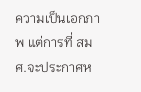ความเป็นเอกภาพ แต่การที่ สมศ.จะประกาศห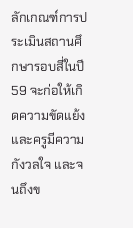ลักเกณฑ์การประเมินสถานศึกษารอบสี่ในปี 59 จะก่อให้เกิดความขัดแย้งและครูมีความกังวลใจ และจนถึงข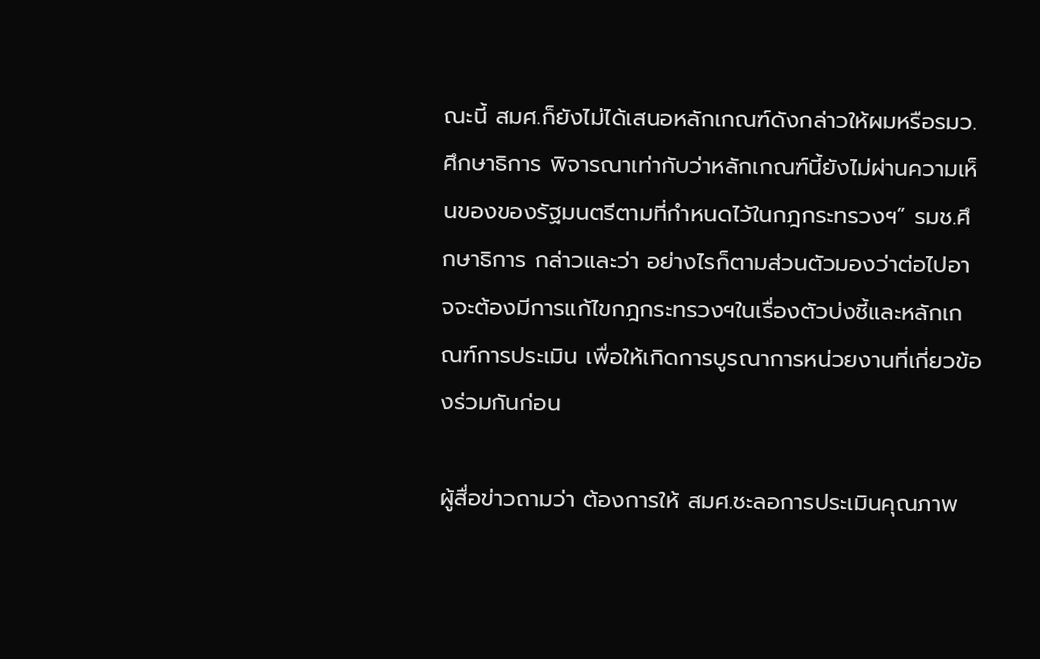ณะนี้ สมศ.ก็ยังไม่ได้เสนอหลักเกณฑ์ดังกล่าวให้ผมหรือรมว.ศึกษาธิการ พิจารณาเท่ากับว่าหลักเกณฑ์นี้ยังไม่ผ่านความเห็นของของรัฐมนตรีตามที่กำหนดไว้ในกฎกระทรวงฯ” รมช.ศึกษาธิการ กล่าวและว่า อย่างไรก็ตามส่วนตัวมองว่าต่อไปอาจจะต้องมีการแก้ไขกฎกระทรวงฯในเรื่องตัวบ่งชี้และหลักเกณฑ์การประเมิน เพื่อให้เกิดการบูรณาการหน่วยงานที่เกี่ยวข้องร่วมกันก่อน

ผู้สื่อข่าวถามว่า ต้องการให้ สมศ.ชะลอการประเมินคุณภาพ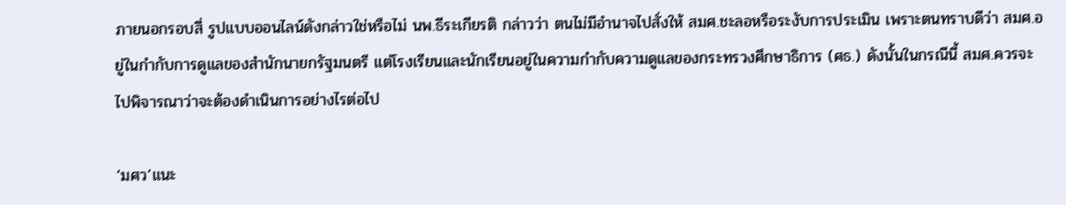ภายนอกรอบสี่ รูปแบบออนไลน์ดังกล่าวใช่หรือไม่ นพ.ธีระเกียรติ กล่าวว่า ตนไม่มีอำนาจไปสั่งให้ สมศ.ชะลอหรือระงับการประเมิน เพราะตนทราบดีว่า สมศ.อยู่ในกำกับการดูแลของสำนักนายกรัฐมนตรี แต่โรงเรียนและนักเรียนอยู่ในความกำกับความดูแลของกระทรวงศึกษาธิการ (ศธ.) ดังนั้นในกรณีนี้ สมศ.ควรจะไปพิจารณาว่าจะต้องดำเนินการอย่างไรต่อไป

‘มศว’แนะ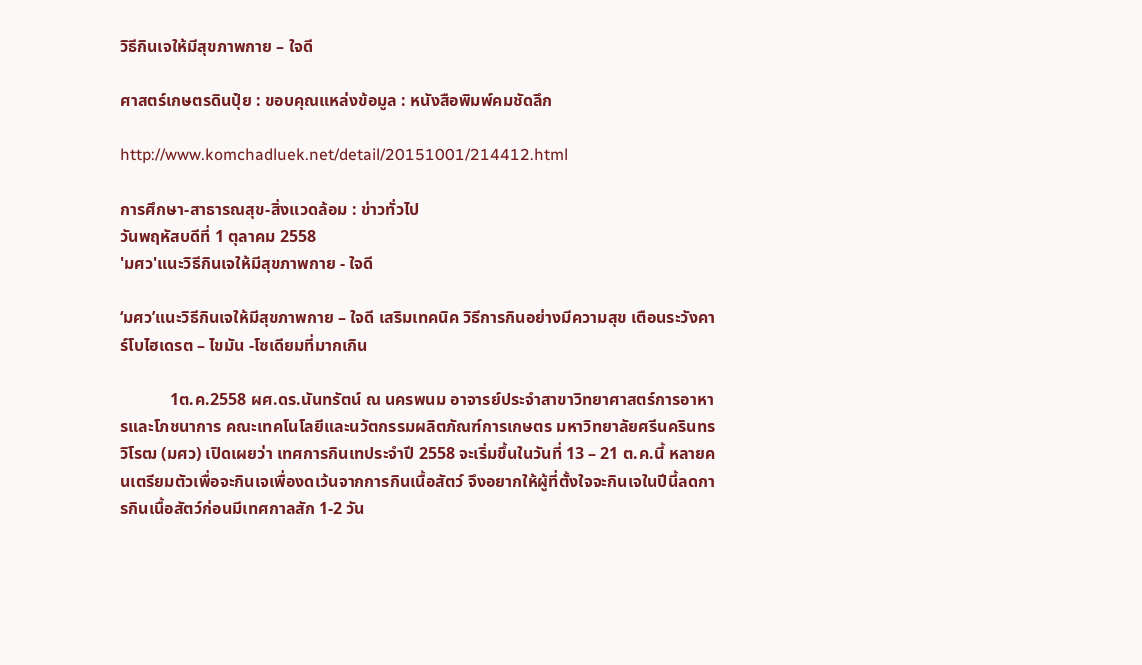วิธีกินเจให้มีสุขภาพกาย – ใจดี

ศาสตร์เกษตรดินปุ๋ย : ขอบคุณแหล่งข้อมูล : หนังสือพิมพ์คมชัดลึก

http://www.komchadluek.net/detail/20151001/214412.html

การศึกษา-สาธารณสุข-สิ่งแวดล้อม : ข่าวทั่วไป
วันพฤหัสบดีที่ 1 ตุลาคม 2558
'มศว'แนะวิธีกินเจให้มีสุขภาพกาย - ใจดี

‘มศว’แนะวิธีกินเจให้มีสุขภาพกาย – ใจดี เสริมเทคนิค วิธีการกินอย่างมีความสุข เตือนระวังคาร์โบไฮเดรต – ไขมัน -โซเดียมที่มากเกิน

            1ต.ค.2558 ผศ.ดร.นันทรัตน์ ณ นครพนม อาจารย์ประจำสาขาวิทยาศาสตร์การอาหารและโภชนาการ คณะเทคโนโลยีและนวัตกรรมผลิตภัณฑ์การเกษตร มหาวิทยาลัยศรีนครินทรวิโรฒ (มศว) เปิดเผยว่า เทศการกินเทประจำปี 2558 จะเริ่มขึ้นในวันที่ 13 – 21 ต.ค.นี้ หลายคนเตรียมตัวเพื่อจะกินเจเพื่องดเว้นจากการกินเนื้อสัตว์ จึงอยากให้ผู้ที่ตั้งใจจะกินเจในปีนี้ลดการกินเนื้อสัตว์ก่อนมีเทศกาลสัก 1-2 วัน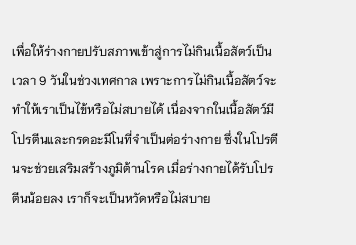เพื่อให้ร่างกายปรับสภาพเข้าสู่การไม่กินเนื้อสัตว์เป็นเวลา 9 วันในช่วงเทศกาล เพราะการไม่กินเนื้อสัตว์จะทำให้เราเป็นไข้หรือไม่สบายได้ เนื่องจากในเนื้อสัตว์มีโปรตีนและกรดอะมีโนที่จำเป็นต่อร่างกาย ซึ่งในโปรตีนจะช่วยเสริมสร้างภูมิต้านโรค เมื่อร่างกายได้รับโปรตีนน้อยลง เราก็จะเป็นหวัดหรือไม่สบาย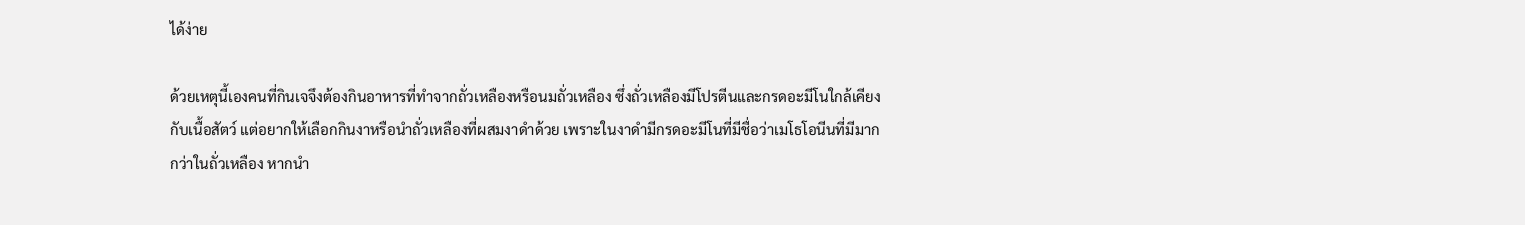ได้ง่าย

ด้วยเหตุนี้เองคนที่กินเจจึงต้องกินอาหารที่ทำจากถั่วเหลืองหรือนมถั่วเหลือง ซึ่งถั่วเหลืองมีโปรตีนและกรดอะมีโนใกล้เคียงกับเนื้อสัตว์ แต่อยากให้เลือกกินงาหรือนำถั่วเหลืองที่ผสมงาดำด้วย เพราะในงาดำมีกรดอะมีโนที่มีชื่อว่าเมโธโอนีนที่มีมากกว่าในถั่วเหลือง หากนำ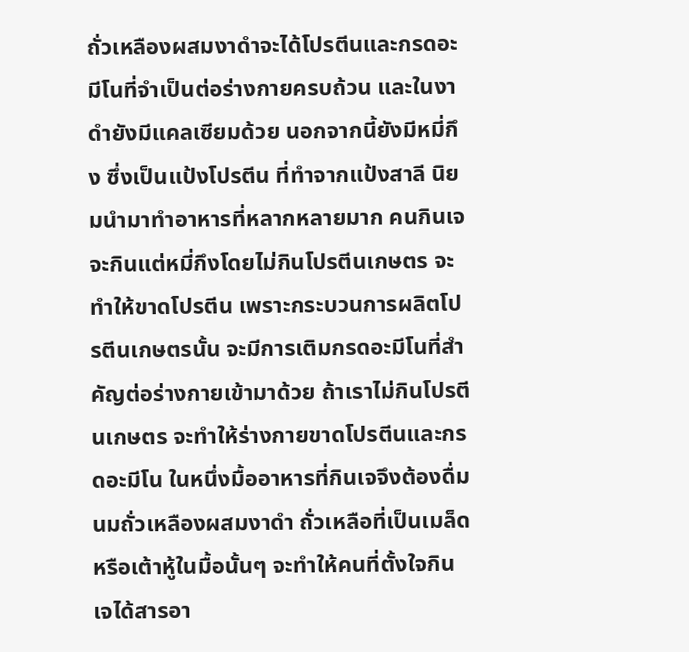ถั่วเหลืองผสมงาดำจะได้โปรตีนและกรดอะมีโนที่จำเป็นต่อร่างกายครบถ้วน และในงาดำยังมีแคลเซียมด้วย นอกจากนี้ยังมีหมี่กึง ซึ่งเป็นแป้งโปรตีน ที่ทำจากแป้งสาลี นิยมนำมาทำอาหารที่หลากหลายมาก คนกินเจจะกินแต่หมี่กึงโดยไม่กินโปรตีนเกษตร จะทำให้ขาดโปรตีน เพราะกระบวนการผลิตโปรตีนเกษตรนั้น จะมีการเติมกรดอะมีโนที่สำคัญต่อร่างกายเข้ามาด้วย ถ้าเราไม่กินโปรตีนเกษตร จะทำให้ร่างกายขาดโปรตีนและกรดอะมีโน ในหนึ่งมื้ออาหารที่กินเจจึงต้องดื่มนมถั่วเหลืองผสมงาดำ ถั่วเหลือที่เป็นเมล็ด หรือเต้าหู้ในมื้อนั้นๆ จะทำให้คนที่ตั้งใจกินเจได้สารอา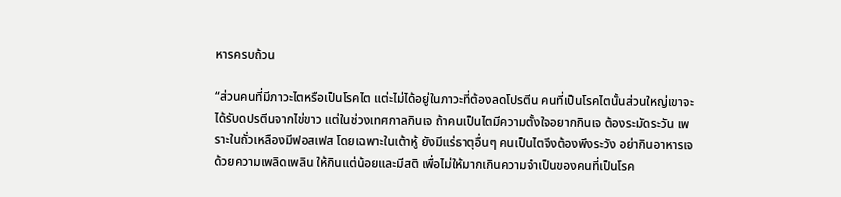หารครบถ้วน

“ส่วนคนที่มีภาวะไตหรือเป็นโรคไต แต่ะไม่ได้อยู่ในภาวะที่ต้องลดโปรตีน คนที่เป็นโรคไตนั้นส่วนใหญ่เขาจะได้รับดปรตีนจากไข่ขาว แต่ในช่วงเทศกาลกินเจ ถ้าคนเป็นไตมีความตั้งใจอยากกินเจ ต้องระมัดระวัน เพราะในถั่วเหลืองมีฟอสเฟส โดยเฉพาะในเต้าหู้ ยังมีแร่ธาตุอื่นๆ คนเป็นไตจึงต้องพึงระวัง อย่ากินอาหารเจด้วยความเพลิดเพลิน ให้กินแต่น้อยและมีสติ เพื่อไม่ให้มากเกินความจำเป็นของคนที่เป็นโรค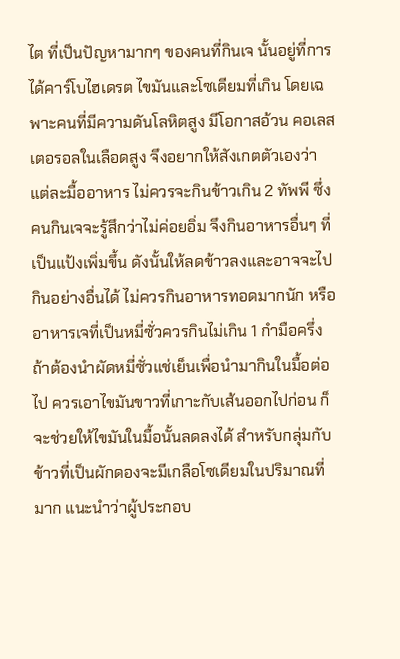ไต ที่เป็นปัญหามากๆ ของคนที่กินเจ นั้นอยู่ที่การได้คาร์โบไฮเดรต ไขมันและโซเดียมที่เกิน โดยเฉพาะคนที่มีความดันโลหิตสูง มีโอกาสอ้วน คอเลสเตอรอลในเลือดสูง จึงอยากให้สังเกตตัวเองว่าแต่ละมื้ออาหาร ไม่ควรจะกินข้าวเกิน 2 ทัพพี ซึ่งคนกินเจจะรู้สึกว่าไม่ค่อยอิ่ม จึงกินอาหารอื่นๆ ที่เป็นแป้งเพิ่มขึ้น ดังนั้นให้ลดข้าวลงและอาจจะไปกินอย่างอื่นได้ ไม่ควรกินอาหารทอดมากนัก หรืออาหารเจที่เป็นหมี่ซั่วควรกินไม่เกิน 1 กำมือครึ่ง ถ้าต้องนำผัดหมี่ซั่วแช่เย็นเพื่อนำมากินในมื้อต่อ ไป ควรเอาไขมันขาวที่เกาะกับเส้นออกไปก่อน ก็จะช่วยให้ไขมันในมื้อนั้นลดลงได้ สำหรับกลุ่มกับข้าวที่เป็นผักดองจะมีเกลือโซเดียมในปริมาณที่มาก แนะนำว่าผู้ประกอบ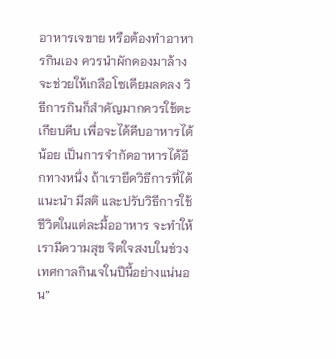อาหารเจขาย หรือต้องทำอาหารกินเอง ควรนำผักดองมาล้างจะช่วยให้เกลือโซเดียมลดลง วิธีการกินก็สำคัญมากควรใช้ตะเกียบคีบ เพื่อจะได้คีบอาหารได้น้อย เป็นการจำกัดอาหารได้อีกทางหนึ่ง ถ้าเรายึดวิธีการที่ได้แนะนำ มีสติ และปรับวิธีการใช้ชีวิตในแต่ละมื้ออาหาร จะทำให้เรามีความสุข จิตใจสงบในช่วงเทศกาลกินเจในปีนี้อย่างแน่นอน”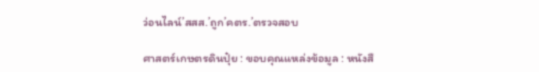ว่อนไลน์’สสส.’ถูก’คตร.’ตรวจสอบ

ศาสตร์เกษตรดินปุ๋ย : ขอบคุณแหล่งข้อมูล : หนังสื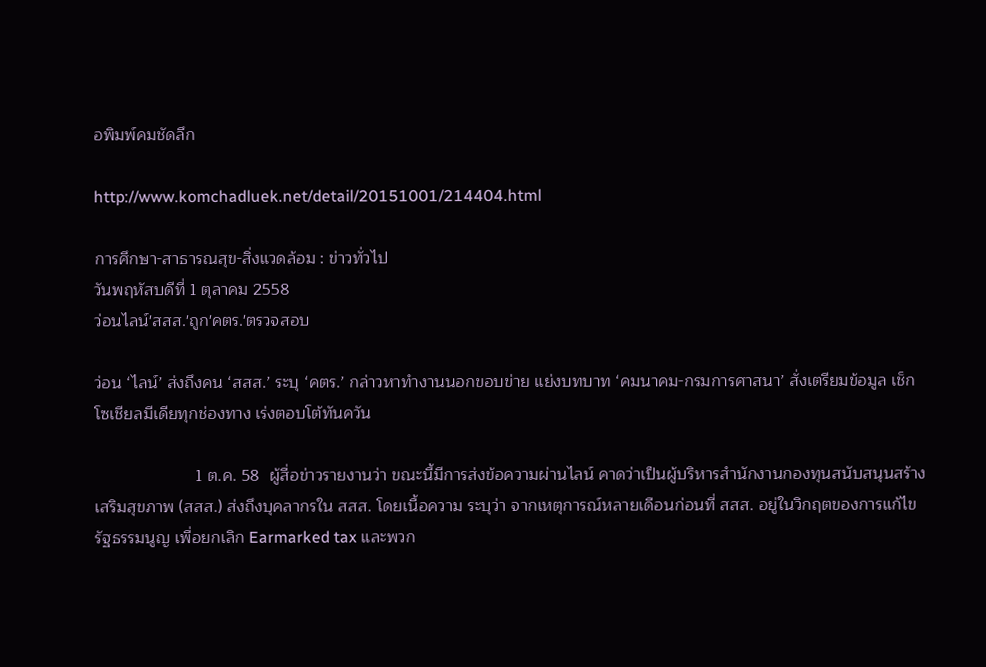อพิมพ์คมชัดลึก

http://www.komchadluek.net/detail/20151001/214404.html

การศึกษา-สาธารณสุข-สิ่งแวดล้อม : ข่าวทั่วไป
วันพฤหัสบดีที่ 1 ตุลาคม 2558
ว่อนไลน์'สสส.'ถูก'คตร.'ตรวจสอบ

ว่อน ‘ไลน์’ ส่งถึงคน ‘สสส.’ ระบุ ‘คตร.’ กล่าวหาทำงานนอกขอบข่าย แย่งบทบาท ‘คมนาคม-กรมการศาสนา’ สั่งเตรียมข้อมูล เช็กโซเชียลมีเดียทุกช่องทาง เร่งตอบโต้ทันควัน

                      1 ต.ค. 58  ผู้สื่อข่าวรายงานว่า ขณะนี้มีการส่งข้อความผ่านไลน์ คาดว่าเป็นผู้บริหารสำนักงานกองทุนสนับสนุนสร้างเสริมสุขภาพ (สสส.) ส่งถึงบุคลากรใน สสส. โดยเนื้อความ ระบุว่า จากเหตุการณ์หลายเดือนก่อนที่ สสส. อยู่ในวิกฤตของการแก้ไขรัฐธรรมนูญ เพื่อยกเลิก Earmarked tax และพวก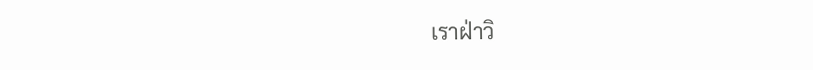เราฝ่าวิ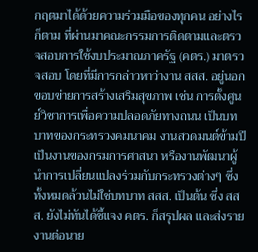กฤตมาได้ด้วยความร่วมมือของทุกคน อย่างไรก็ตาม ที่ผ่านมาคณะกรรมการติดตามและตรวจสอบการใช้งบประมาณภาครัฐ (คตร.) มาตรวจสอบ โดยที่มีการกล่าวหาว่างาน สสส. อยู่นอกขอบข่ายการสร้างเสริมสุขภาพ เช่น การตั้งศูนย์วิชาการเพื่อความปลอดภัยทางถนน เป็นบทบาทของกระทรวงคมนาคม งานสวดมนต์ข้ามปี เป็นงานของกรมการศาสนา หรืองานพัฒนาผู้นำการเปลี่ยนแปลงร่วมกับกระทรวงต่างๆ ซึ่งทั้งหมดล้วนไม่ใช่บทบาท สสส. เป็นต้น ซึ่ง สสส. ยังไม่ทันได้ชี้แจง คตร. ก็สรุปผล และส่งรายงานต่อนาย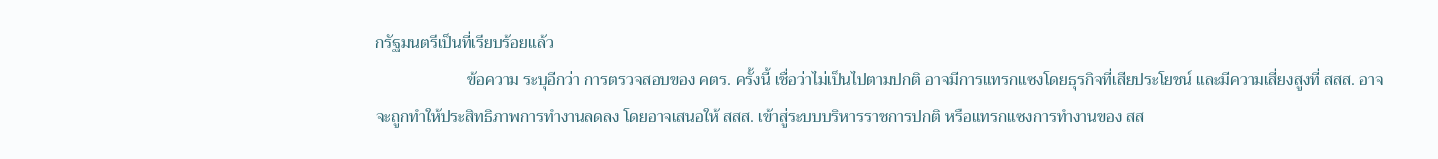กรัฐมนตรีเป็นที่เรียบร้อยแล้ว
                      ข้อความ ระบุอีกว่า การตรวจสอบของ คตร. ครั้งนี้ เชื่อว่าไม่เป็นไปตามปกติ อาจมีการแทรกแซงโดยธุรกิจที่เสียประโยชน์ และมีความเสี่ยงสูงที่ สสส. อาจจะถูกทำให้ประสิทธิภาพการทำงานลดลง โดยอาจเสนอให้ สสส. เข้าสู่ระบบบริหารราชการปกติ หรือแทรกแซงการทำงานของ สส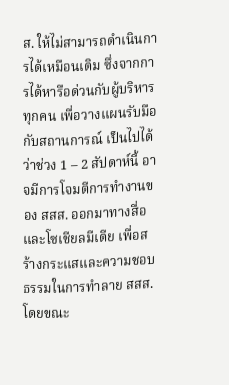ส. ให้ไม่สามารถดำเนินการได้เหมือนเดิม ซึ่งจากการได้หารือด่วนกับผู้บริหารทุกคน เพื่อวางแผนรับมือกับสถานการณ์ เป็นไปได้ว่าช่วง 1 – 2 สัปดาห์นี้ อาจมีการโจมตีการทำงานของ สสส. ออกมาทางสื่อและโซเชียลมีเดีย เพื่อสร้างกระแสและความชอบธรรมในการทำลาย สสส. โดยขณะ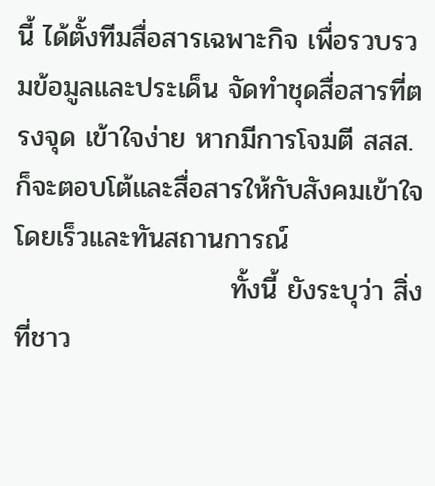นี้ ได้ตั้งทีมสื่อสารเฉพาะกิจ เพื่อรวบรวมข้อมูลและประเด็น จัดทำชุดสื่อสารที่ตรงจุด เข้าใจง่าย หากมีการโจมตี สสส. ก็จะตอบโต้และสื่อสารให้กับสังคมเข้าใจโดยเร็วและทันสถานการณ์
                      ทั้งนี้ ยังระบุว่า สิ่งที่ชาว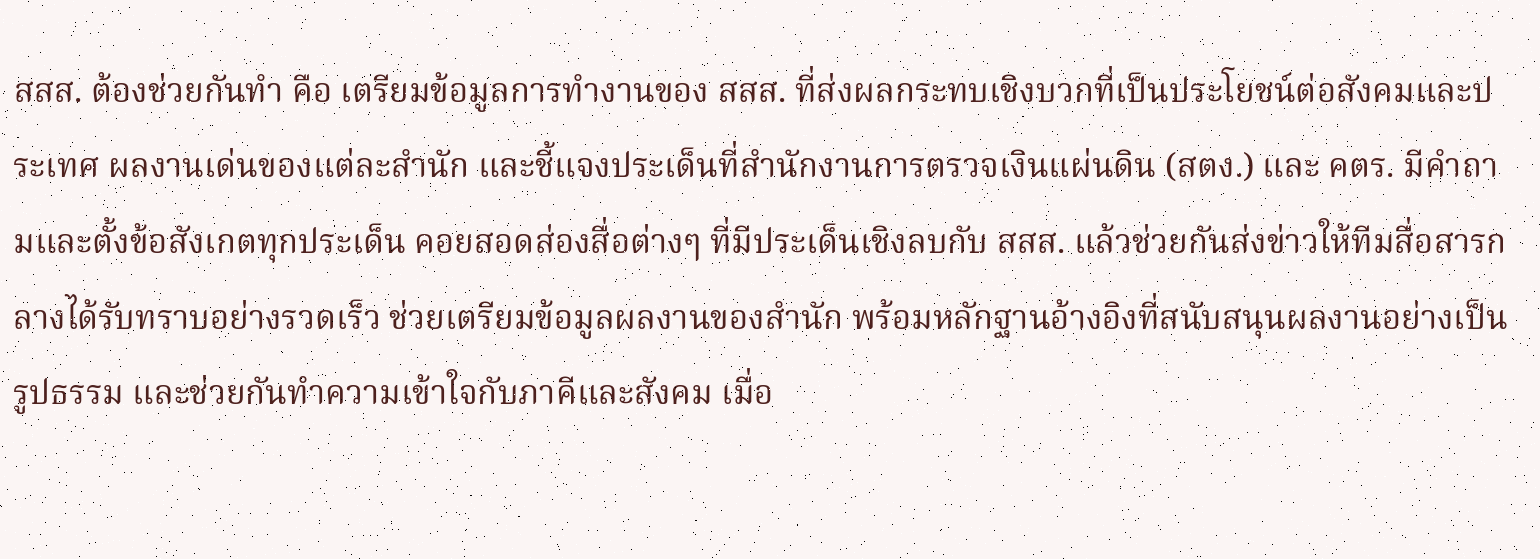สสส. ต้องช่วยกันทำ คือ เตรียมข้อมูลการทำงานของ สสส. ที่ส่งผลกระทบเชิงบวกที่เป็นประโยชน์ต่อสังคมและประเทศ ผลงานเด่นของแต่ละสำนัก และชี้แจงประเด็นที่สำนักงานการตรวจเงินแผ่นดิน (สตง.) และ คตร. มีคำถามและตั้งข้อสังเกตทุกประเด็น คอยสอดส่องสื่อต่างๆ ที่มีประเด็นเชิงลบกับ สสส. แล้วช่วยกันส่งข่าวให้ทีมสื่อสารกลางได้รับทราบอย่างรวดเร็ว ช่วยเตรียมข้อมูลผลงานของสำนัก พร้อมหลักฐานอ้างอิงที่สนับสนุนผลงานอย่างเป็นรูปธรรม และช่วยกันทำความเข้าใจกับภาคีและสังคม เมื่อ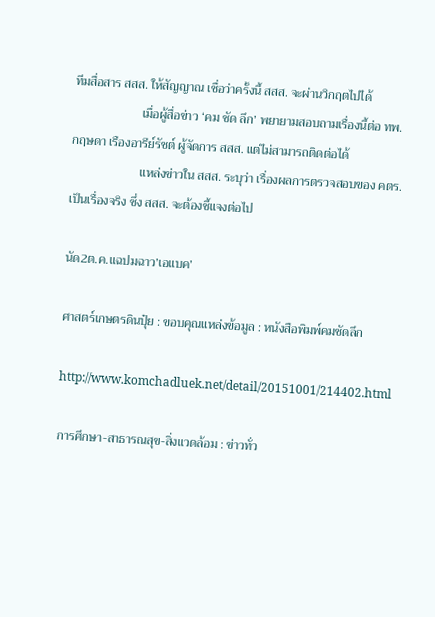ทีมสื่อสาร สสส. ให้สัญญาณ เชื่อว่าครั้งนี้ สสส. จะผ่านวิกฤตไปได้
                      เมื่อผู้สื่อข่าว ‘คม ชัด ลึก’ พยายามสอบถามเรื่องนี้ต่อ ทพ.กฤษดา เรืองอารีย์รัชต์ ผู้จัดการ สสส. แต่ไม่สามารถติดต่อได้
                      แหล่งข่าวใน สสส. ระบุว่า เรื่องผลการตรวจสอบของ คตร. เป็นเรื่องจริง ซึ่ง สสส. จะต้องชี้แจงต่อไป

นัด2ต.ค.แฉปมฉาว’เอแบค’

ศาสตร์เกษตรดินปุ๋ย : ขอบคุณแหล่งข้อมูล : หนังสือพิมพ์คมชัดลึก

http://www.komchadluek.net/detail/20151001/214402.html

การศึกษา-สาธารณสุข-สิ่งแวดล้อม : ข่าวทั่ว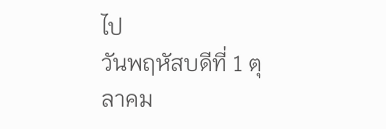ไป
วันพฤหัสบดีที่ 1 ตุลาคม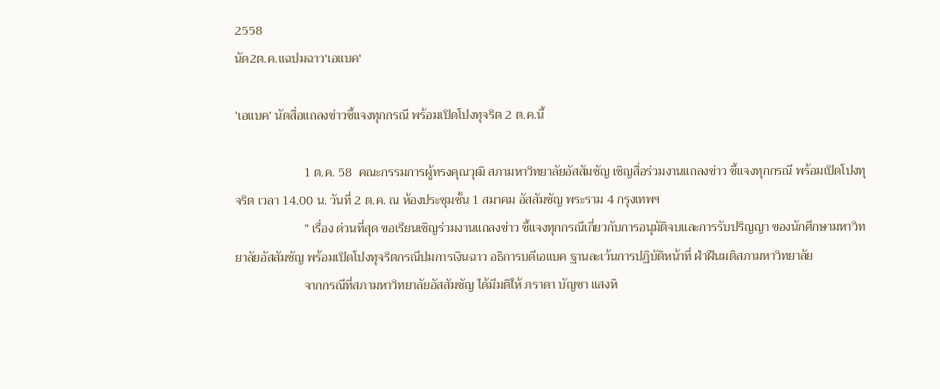2558
นัด2ต.ค.แฉปมฉาว'เอแบค'

‘เอแบค’ นัดสื่อแถลงข่าวชี้แจงทุกกรณี พร้อมเปิดโปงทุจริต 2 ต.ค.นี้

                      1 ต.ค. 58  คณะกรรมการผู้ทรงคุณวุฒิ สภามหาวิทยาลัยอัสสัมชัญ เชิญสื่อร่วมงานแถลงข่าว ชี้แจงทุกกรณี พร้อมเปิดโปงทุจริต เวลา 14.00 น. วันที่ 2 ต.ค. ณ ห้องประชุมชั้น 1 สมาคม อัสสัมชัญ พระราม 4 กรุงเทพฯ
                      ” เรื่อง ด่วนที่สุด ขอเรียนเชิญร่วมงานแถลงข่าว ชี้แจงทุกกรณีเกี่ยวกับการอนุมัติจบและการรับปริญญา ของนักศึกษามหาวิทยาลัยอัสสัมชัญ พร้อมเปิดโปงทุจริตกรณีปมการเงินฉาว อธิการบดีเอแบค ฐานละเว้นการปฏิบัติหน้าที่ ฝ่าฝืนมติสภามหาวิทยาลัย
                      จากกรณีที่สภามหาวิทยาลัยอัสสัมชัญ ได้มีมติให้ ภราดา บัญชา แสงหิ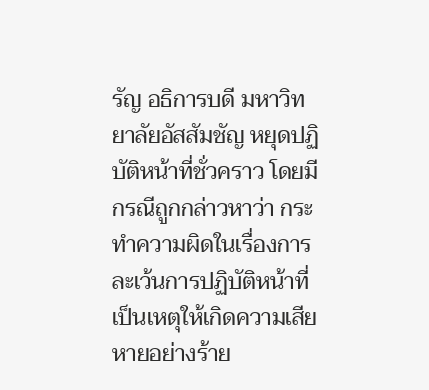รัญ อธิการบดี มหาวิทยาลัยอัสสัมชัญ หยุดปฏิบัติหน้าที่ชั่วคราว โดยมีกรณีถูกกล่าวหาว่า กระทำความผิดในเรื่องการละเว้นการปฏิบัติหน้าที่ เป็นเหตุให้เกิดความเสียหายอย่างร้าย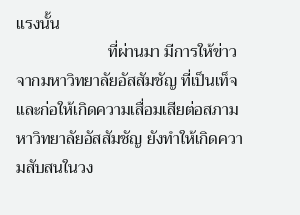แรงนั้น
                      ที่ผ่านมา มีการให้ข่าวจากมหาวิทยาลัยอัสสัมชัญ ที่เป็นเท็จ และก่อให้เกิดความเสื่อมเสียต่อสภามหาวิทยาลัยอัสสัมชัญ ยังทำให้เกิดความสับสนในวง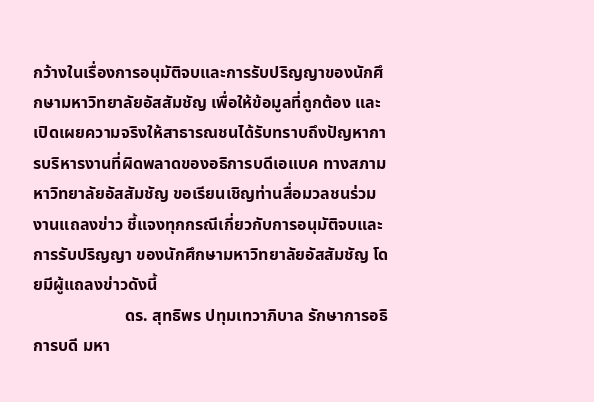กว้างในเรื่องการอนุมัติจบและการรับปริญญาของนักศึกษามหาวิทยาลัยอัสสัมชัญ เพื่อให้ข้อมูลที่ถูกต้อง และเปิดเผยความจริงให้สาธารณชนได้รับทราบถึงปัญหาการบริหารงานที่ผิดพลาดของอธิการบดีเอแบค ทางสภามหาวิทยาลัยอัสสัมชัญ ขอเรียนเชิญท่านสื่อมวลชนร่วมงานแถลงข่าว ชี้แจงทุกกรณีเกี่ยวกับการอนุมัติจบและการรับปริญญา ของนักศึกษามหาวิทยาลัยอัสสัมชัญ โดยมีผู้แถลงข่าวดังนี้
                      ดร. สุทธิพร ปทุมเทวาภิบาล รักษาการอธิการบดี มหา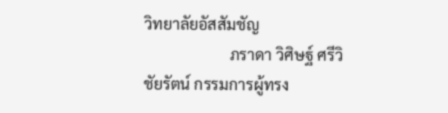วิทยาลัยอัสสัมชัญ
                      ภราดา วิศิษฐ์ ศรีวิชัยรัตน์ กรรมการผู้ทรง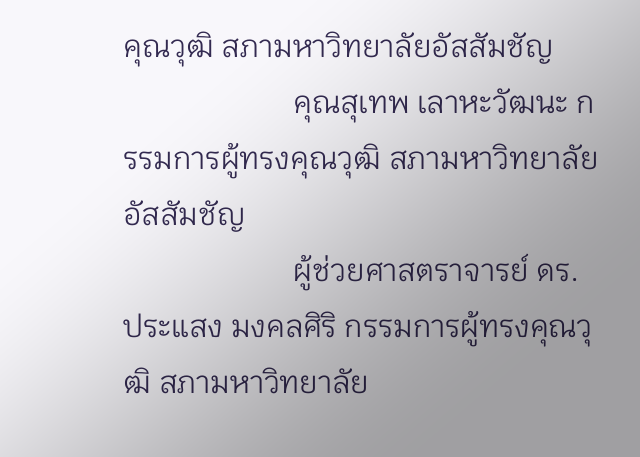คุณวุฒิ สภามหาวิทยาลัยอัสสัมชัญ
                      คุณสุเทพ เลาหะวัฒนะ กรรมการผู้ทรงคุณวุฒิ สภามหาวิทยาลัยอัสสัมชัญ
                      ผู้ช่วยศาสตราจารย์ ดร. ประแสง มงคลศิริ กรรมการผู้ทรงคุณวุฒิ สภามหาวิทยาลัย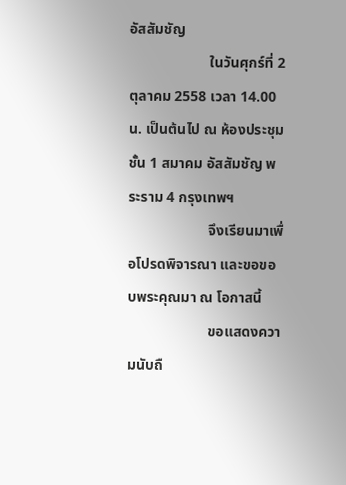อัสสัมชัญ
                      ในวันศุกร์ที่ 2 ตุลาคม 2558 เวลา 14.00 น. เป็นต้นไป ณ ห้องประชุมชั้น 1 สมาคม อัสสัมชัญ พระราม 4 กรุงเทพฯ
                      จึงเรียนมาเพื่อโปรดพิจารณา และขอขอบพระคุณมา ณ โอกาสนี้
                      ขอแสดงความนับถื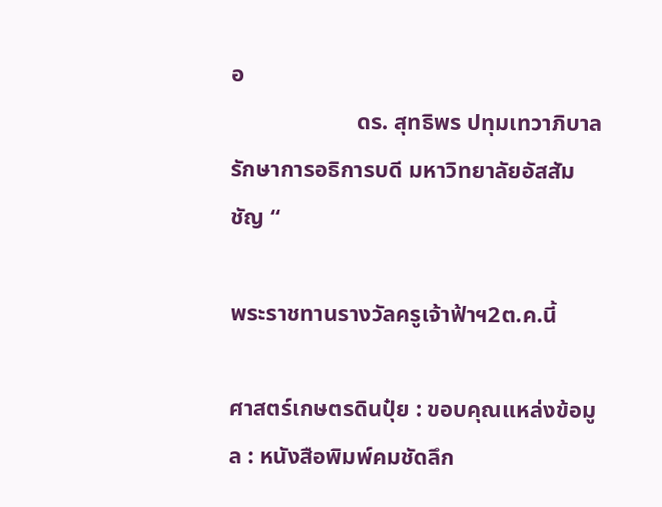อ
                      ดร. สุทธิพร ปทุมเทวาภิบาล รักษาการอธิการบดี มหาวิทยาลัยอัสสัมชัญ “

พระราชทานรางวัลครูเจ้าฟ้าฯ2ต.ค.นี้

ศาสตร์เกษตรดินปุ๋ย : ขอบคุณแหล่งข้อมูล : หนังสือพิมพ์คมชัดลึก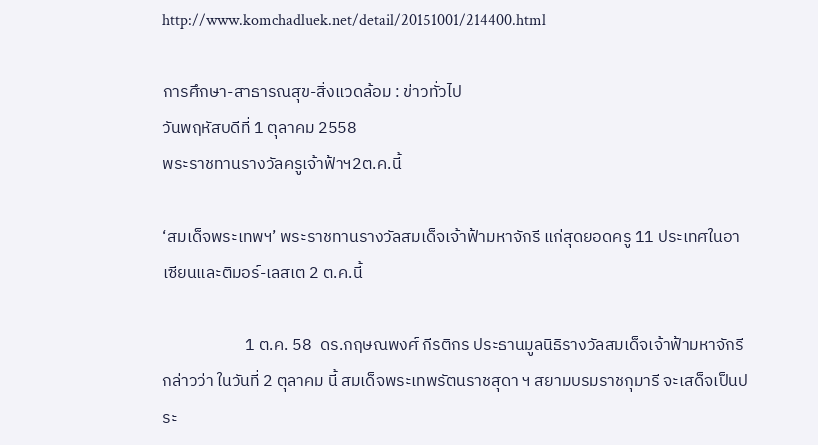http://www.komchadluek.net/detail/20151001/214400.html

การศึกษา-สาธารณสุข-สิ่งแวดล้อม : ข่าวทั่วไป
วันพฤหัสบดีที่ 1 ตุลาคม 2558
พระราชทานรางวัลครูเจ้าฟ้าฯ2ต.ค.นี้

‘สมเด็จพระเทพฯ’ พระราชทานรางวัลสมเด็จเจ้าฟ้ามหาจักรี แก่สุดยอดครู 11 ประเทศในอาเซียนและติมอร์-เลสเต 2 ต.ค.นี้

                      1 ต.ค. 58  ดร.กฤษณพงศ์ กีรติกร ประธานมูลนิธิรางวัลสมเด็จเจ้าฟ้ามหาจักรี กล่าวว่า ในวันที่ 2 ตุลาคม นี้ สมเด็จพระเทพรัตนราชสุดา ฯ สยามบรมราชกุมารี จะเสด็จเป็นประ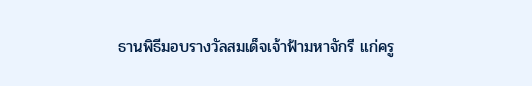ธานพิธีมอบรางวัลสมเด็จเจ้าฟ้ามหาจักรี แก่ครู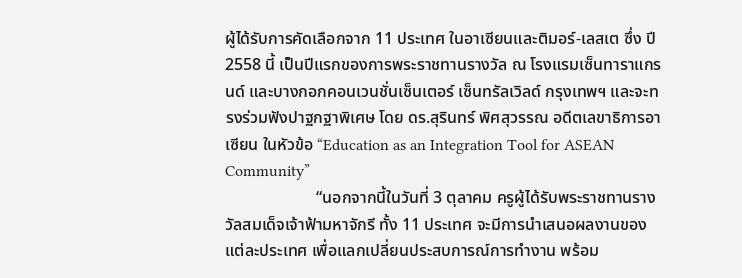ผู้ได้รับการคัดเลือกจาก 11 ประเทศ ในอาเซียนและติมอร์-เลสเต ซึ่ง ปี 2558 นี้ เป็นปีแรกของการพระราชทานรางวัล ณ โรงแรมเซ็นทาราแกรนด์ และบางกอกคอนเวนชั่นเซ็นเตอร์ เซ็นทรัลเวิลด์ กรุงเทพฯ และจะทรงร่วมฟังปาฐกฐาพิเศษ โดย ดร.สุรินทร์ พิศสุวรรณ อดีตเลขาธิการอาเซียน ในหัวข้อ “Education as an Integration Tool for ASEAN Community”
                      “นอกจากนี้ในวันที่ 3 ตุลาคม ครูผู้ได้รับพระราชทานรางวัลสมเด็จเจ้าฟ้ามหาจักรี ทั้ง 11 ประเทศ จะมีการนำเสนอผลงานของแต่ละประเทศ เพื่อแลกเปลี่ยนประสบการณ์การทำงาน พร้อม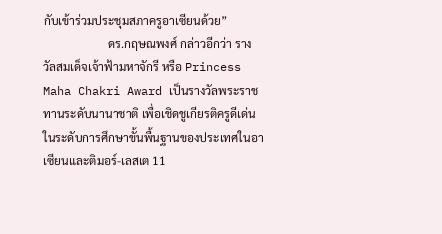กับเข้าร่วมประชุมสภาครูอาเซียนด้วย”
                      ดร.กฤษณพงศ์ กล่าวอีกว่า รางวัลสมเด็จเจ้าฟ้ามหาจักรี หรือ Princess Maha Chakri Award เป็นรางวัลพระราชทานระดับนานาชาติ เพื่อเชิดชูเกียรติครูดีเด่นในระดับการศึกษาขั้นพื้นฐานของประเทศในอาเซียนและติมอร์-เลสเต 11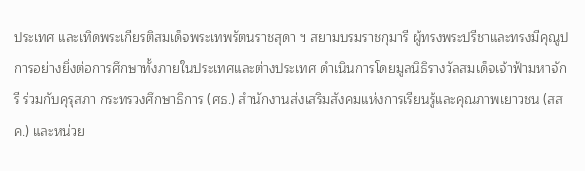ประเทศ และเทิดพระเกียรติสมเด็จพระเทพรัตนราชสุดา ฯ สยามบรมราชกุมารี ผู้ทรงพระปรีชาและทรงมีคุณูปการอย่างยิ่งต่อการศึกษาทั้งภายในประเทศและต่างประเทศ ดำเนินการโดยมูลนิธิรางวัลสมเด็จเจ้าฟ้ามหาจักรี ร่วมกับคุรุสภา กระทรวงศึกษาธิการ (ศธ.) สำนักงานส่งเสริมสังคมแห่งการเรียนรู้และคุณภาพเยาวชน (สสค.) และหน่วย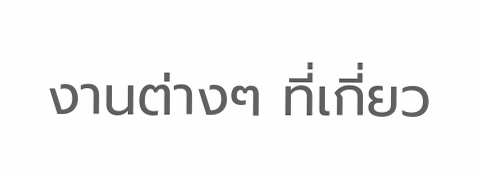งานต่างๆ ที่เกี่ยว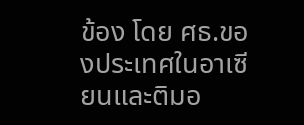ข้อง โดย ศธ.ของประเทศในอาเซียนและติมอ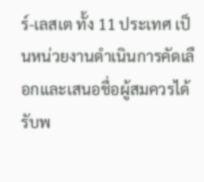ร์-เลสเต ทั้ง 11 ประเทศ เป็นหน่วยงานดำเนินการคัดเลือกและเสนอชื่อผู้สมควรได้รับพ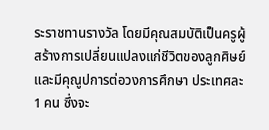ระราชทานรางวัล โดยมีคุณสมบัติเป็นครูผู้สร้างการเปลี่ยนแปลงแก่ชีวิตของลูกศิษย์และมีคุณูปการต่อวงการศึกษา ประเทศละ 1 คน ซึ่งจะ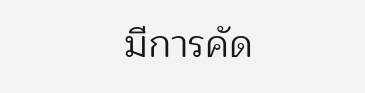มีการคัด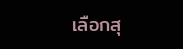เลือกสุ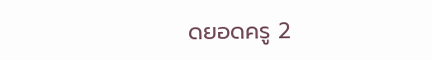ดยอดครู 2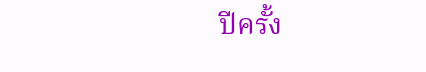ปีครั้ง